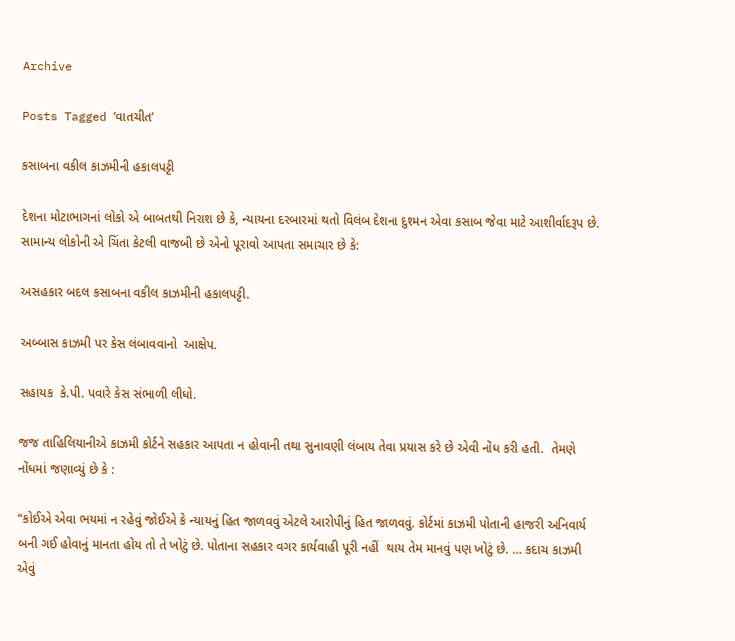Archive

Posts Tagged ‘વાતચીત’

કસાબના વકીલ કાઝમીની હકાલપટ્ટી

દેશના મોટાભાગનાં લોકો એ બાબતથી નિરાશ છે કે, ન્યાયના દરબારમાં થતો વિલંબ દેશના દુશ્મન એવા કસાબ જેવા માટે આશીર્વાદરૂપ છે. સામાન્ય લોકોની એ ચિંતા કેટલી વાજબી છે એનો પૂરાવો આપતા સમાચાર છે કે:

અસહકાર બદલ કસાબના વકીલ કાઝમીની હકાલપટ્ટી.

અબ્બાસ કાઝમી પર કેસ લંબાવવાનો  આક્ષેપ.

સહાયક  કે.પી. પવારે કેસ સંભાળી લીધો.

જજ તાહિલિયાનીએ કાઝમી કોર્ટને સહકાર આપતા ન હોવાની તથા સુનાવણી લંબાય તેવા પ્રયાસ કરે છે એવી નોંધ કરી હતી.  તેમણે નોંધમાં જણાવ્યું છે કે :

“કોઈએ એવા ભયમાં ન રહેવું જોઈએ કે ન્યાયનું હિત જાળવવું એટલે આરોપીનું હિત જાળવવું. કોર્ટમાં કાઝમી પોતાની હાજરી અનિવાર્ય બની ગઈ હોવાનું માનતા હોય તો તે ખોટું છે. પોતાના સહકાર વગર કાર્યવાહી પૂરી નહીં  થાય તેમ માનવું પણ ખોટું છે. … કદાચ કાઝમી એવું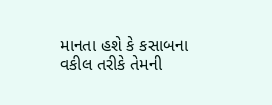માનતા હશે કે કસાબના વકીલ તરીકે તેમની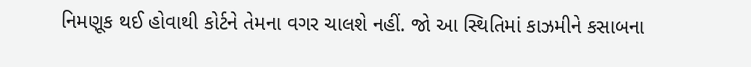નિમણૂક થઈ હોવાથી કોર્ટને તેમના વગર ચાલશે નહીં. જો આ સ્થિતિમાં કાઝમીને કસાબના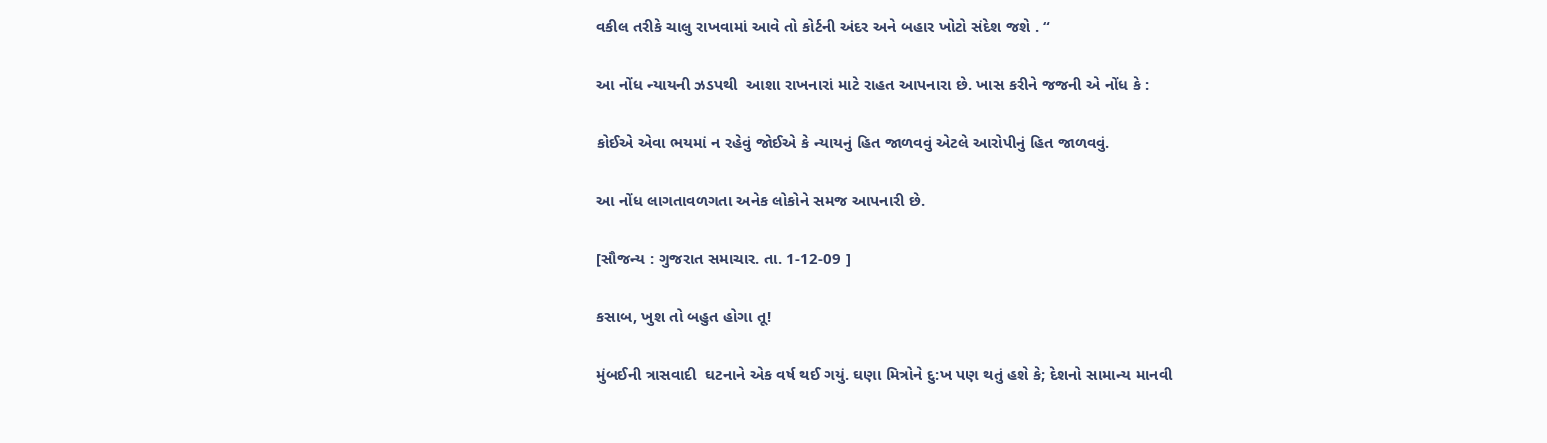વકીલ તરીકે ચાલુ રાખવામાં આવે તો કોર્ટની અંદર અને બહાર ખોટો સંદેશ જશે . “

આ નોંધ ન્યાયની ઝડપથી  આશા રાખનારાં માટે રાહત આપનારા છે. ખાસ કરીને જજની એ નોંધ કે :

કોઈએ એવા ભયમાં ન રહેવું જોઈએ કે ન્યાયનું હિત જાળવવું એટલે આરોપીનું હિત જાળવવું.

આ નોંધ લાગતાવળગતા અનેક લોકોને સમજ આપનારી છે.

[સૌજન્ય : ગુજરાત સમાચાર. તા. 1-12-09 ]

કસાબ, ખુશ તો બહુત હોગા તૂ!

મુંબઈની ત્રાસવાદી  ઘટનાને એક વર્ષ થઈ ગયું. ઘણા મિત્રોને દુ:ખ પણ થતું હશે કે; દેશનો સામાન્ય માનવી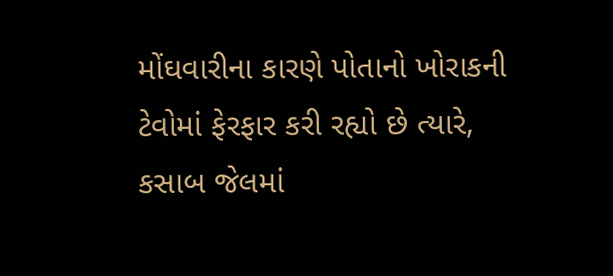મોંઘવારીના કારણે પોતાનો ખોરાકની ટેવોમાં ફેરફાર કરી રહ્યો છે ત્યારે, કસાબ જેલમાં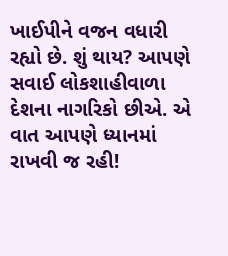ખાઈપીને વજન વધારી રહ્યો છે. શું થાય? આપણે સવાઈ લોકશાહીવાળા દેશના નાગરિકો છીએ. એ વાત આપણે ધ્યાનમાં રાખવી જ રહી!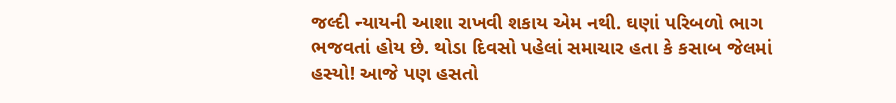જલ્દી ન્યાયની આશા રાખવી શકાય એમ નથી. ઘણાં પરિબળો ભાગ ભજવતાં હોય છે. થોડા દિવસો પહેલાં સમાચાર હતા કે કસાબ જેલમાં હસ્યો! આજે પણ હસતો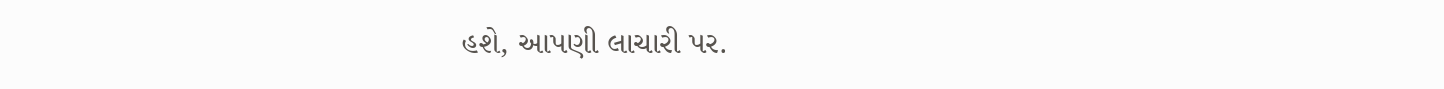હશે, આપણી લાચારી પર.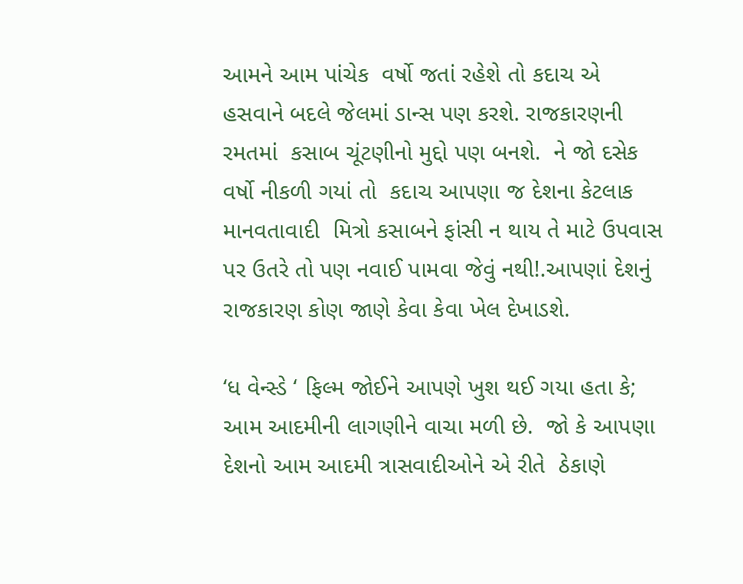આમને આમ પાંચેક  વર્ષો જતાં રહેશે તો કદાચ એ હસવાને બદલે જેલમાં ડાન્સ પણ કરશે. રાજકારણની રમતમાં  કસાબ ચૂંટણીનો મુદ્દો પણ બનશે.  ને જો દસેક વર્ષો નીકળી ગયાં તો  કદાચ આપણા જ દેશના કેટલાક માનવતાવાદી  મિત્રો કસાબને ફાંસી ન થાય તે માટે ઉપવાસ પર ઉતરે તો પણ નવાઈ પામવા જેવું નથી!.આપણાં દેશનું રાજકારણ કોણ જાણે કેવા કેવા ખેલ દેખાડશે.

‘ધ વેન્સ્ડે ‘ ફિલ્મ જોઈને આપણે ખુશ થઈ ગયા હતા કે; આમ આદમીની લાગણીને વાચા મળી છે.  જો કે આપણા દેશનો આમ આદમી ત્રાસવાદીઓને એ રીતે  ઠેકાણે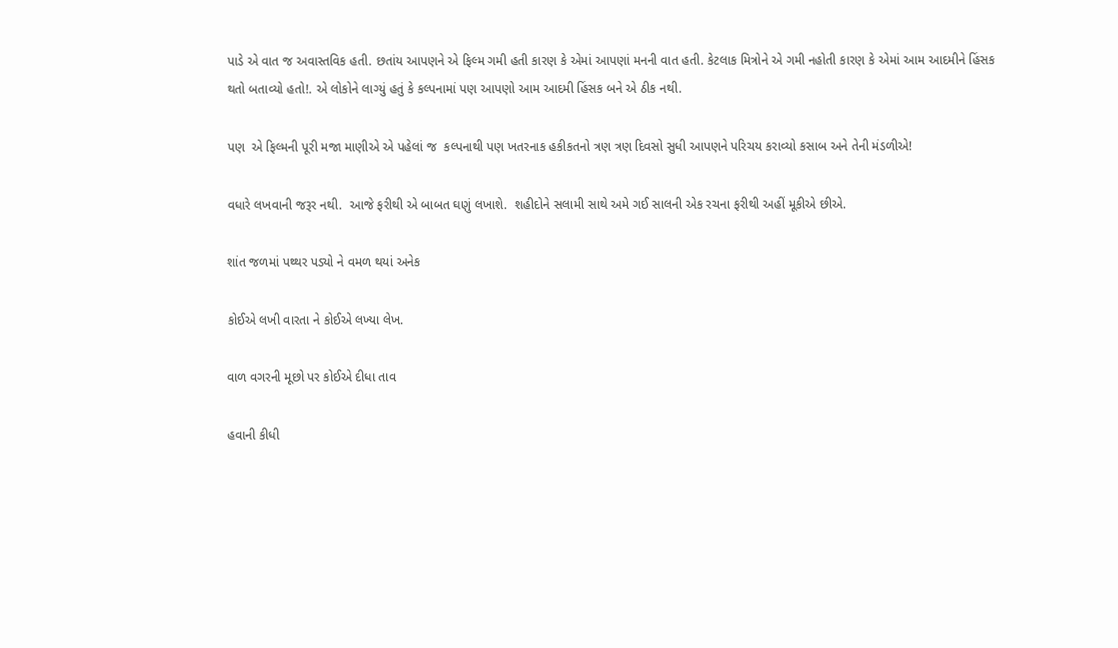પાડે એ વાત જ અવાસ્તવિક હતી. છતાંય આપણને એ ફિલ્મ ગમી હતી કારણ કે એમાં આપણાં મનની વાત હતી. કેટલાક મિત્રોને એ ગમી નહોતી કારણ કે એમાં આમ આદમીને હિંસક  થતો બતાવ્યો હતો!. એ લોકોને લાગ્યું હતું કે કલ્પનામાં પણ આપણો આમ આદમી હિંસક બને એ ઠીક નથી.

પણ  એ ફિલ્મની પૂરી મજા માણીએ એ પહેલાં જ  કલ્પનાથી પણ ખતરનાક હકીકતનો ત્રણ ત્રણ દિવસો સુધી આપણને પરિચય કરાવ્યો કસાબ અને તેની મંડળીએ!

વધારે લખવાની જરૂર નથી.  આજે ફરીથી એ બાબત ઘણું લખાશે.  શહીદોને સલામી સાથે અમે ગઈ સાલની એક રચના ફરીથી અહીં મૂકીએ છીએ.

શાંત જળમાં પથ્થર પડ્યો ને વમળ થયાં અનેક

કોઈએ લખી વારતા ને કોઈએ લખ્યા લેખ.

વાળ વગરની મૂછો પર કોઈએ દીધા તાવ

હવાની કીધી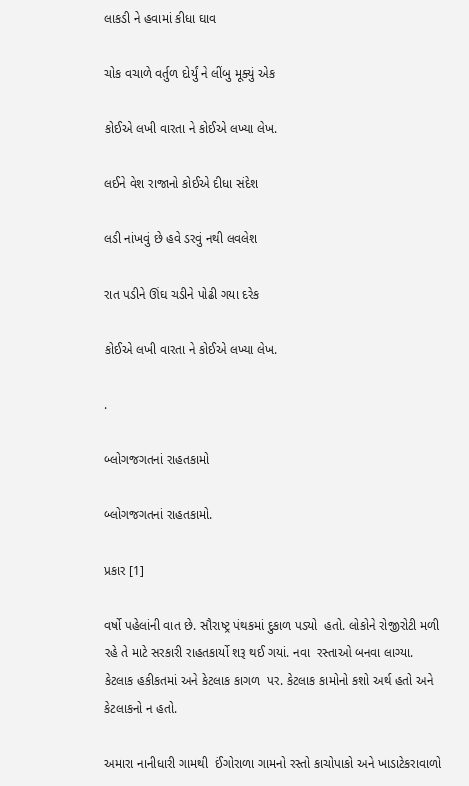લાકડી ને હવામાં કીધા ઘાવ

ચોક વચાળે વર્તુળ દોર્યું ને લીંબુ મૂક્યું એક

કોઈએ લખી વારતા ને કોઈએ લખ્યા લેખ.

લઈને વેશ રાજાનો કોઈએ દીધા સંદેશ

લડી નાંખવું છે હવે ડરવું નથી લવલેશ

રાત પડીને ઊંઘ ચડીને પોઢી ગયા દરેક

કોઈએ લખી વારતા ને કોઈએ લખ્યા લેખ.

.

બ્લોગજગતનાં રાહતકામો

બ્લોગજગતનાં રાહતકામો.

પ્રકાર [1]

વર્ષો પહેલાંની વાત છે. સૌરાષ્ટ્ર પંથકમાં દુકાળ પડ્યો  હતો. લોકોને રોજીરોટી મળી રહે તે માટે સરકારી રાહતકાર્યો શરૂ થઈ ગયાં. નવા  રસ્તાઓ બનવા લાગ્યા. કેટલાક હકીકતમાં અને કેટલાક કાગળ  પર. કેટલાક કામોનો કશો અર્થ હતો અને કેટલાકનો ન હતો.

અમારા નાનીધારી ગામથી  ઈંગોરાળા ગામનો રસ્તો કાચોપાકો અને ખાડાટેકરાવાળો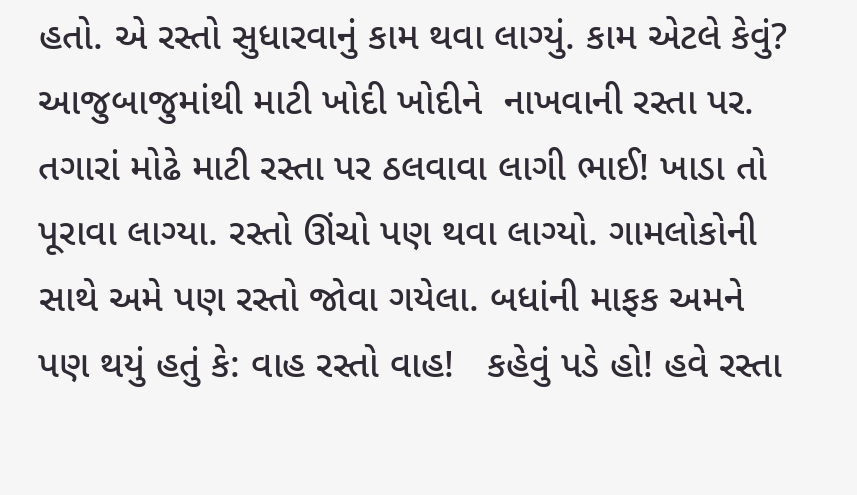હતો. એ રસ્તો સુધારવાનું કામ થવા લાગ્યું. કામ એટલે કેવું? આજુબાજુમાંથી માટી ખોદી ખોદીને  નાખવાની રસ્તા પર. તગારાં મોઢે માટી રસ્તા પર ઠલવાવા લાગી ભાઈ! ખાડા તો પૂરાવા લાગ્યા. રસ્તો ઊંચો પણ થવા લાગ્યો. ગામલોકોની સાથે અમે પણ રસ્તો જોવા ગયેલા. બધાંની માફક અમને પણ થયું હતું કે: વાહ રસ્તો વાહ!   કહેવું પડે હો! હવે રસ્તા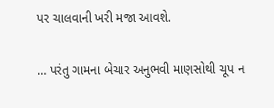પર ચાલવાની ખરી મજા આવશે.

… પરંતુ ગામના બેચાર અનુભવી માણસોથી ચૂપ ન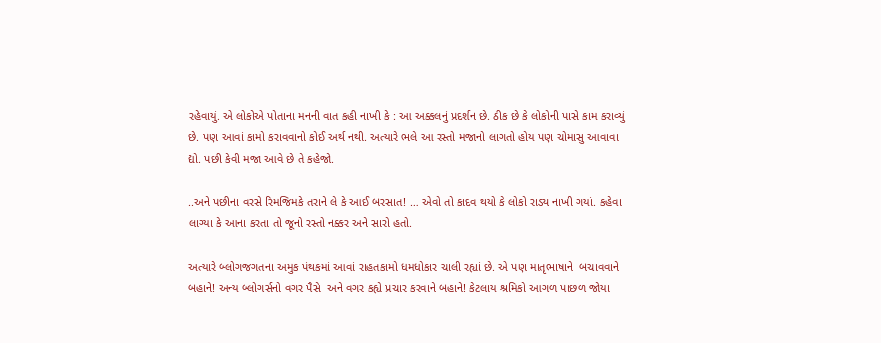રહેવાયું. એ લોકોએ પોતાના મનની વાત કહી નાખી કે : આ અક્કલનું પ્રદર્શન છે. ઠીક છે કે લોકોની પાસે કામ કરાવ્યું છે. પણ આવાં કામો કરાવવાનો કોઈ અર્થ નથી. અત્યારે ભલે આ રસ્તો મજાનો લાગતો હોય પણ ચોમાસુ આવાવા દ્યો. પછી કેવી મજા આવે છે તે કહેજો.

..અને પછીના વરસે રિમજિમકે તરાને લે કે આઈ બરસાત! … એવો તો કાદવ થયો કે લોકો રાડ્ય નાખી ગયાં. કહેવા લાગ્યા કે આના કરતા તો જૂનો રસ્તો નક્કર અને સારો હતો.

અત્યારે બ્લોગજગતના અમુક પંથકમાં આવાં રાહતકામો ધમધોકાર ચાલી રહ્યાં છે. એ પણ માતૃભાષાને  બચાવવાને બહાને! અન્ય બ્લોગર્સનો વગર પૈસે  અને વગર કહ્યે પ્રચાર કરવાને બહાને! કેટલાય શ્રમિકો આગળ પાછળ જોયા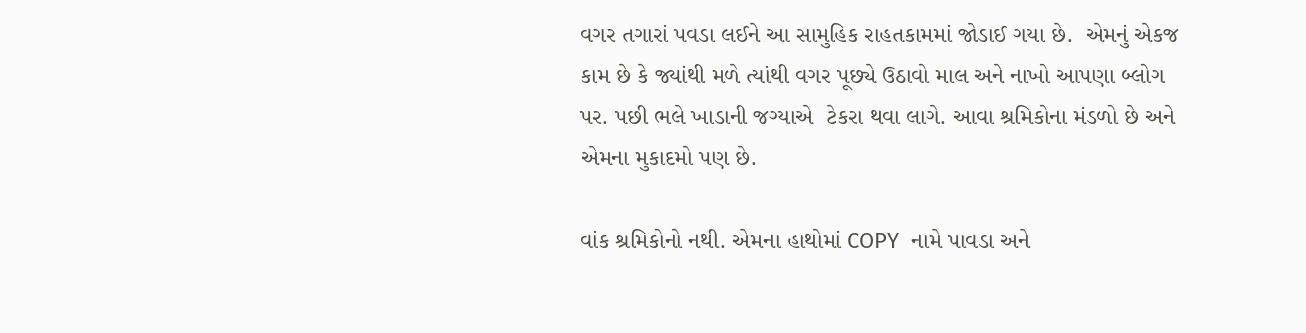વગર તગારાં પવડા લઈને આ સામુહિક રાહતકામમાં જોડાઈ ગયા છે.  એમનું એકજ કામ છે કે જ્યાંથી મળે ત્યાંથી વગર પૂછ્યે ઉઠાવો માલ અને નાખો આપણા બ્લોગ પર. પછી ભલે ખાડાની જગ્યાએ  ટેકરા થવા લાગે. આવા શ્રમિકોના મંડળો છે અને એમના મુકાદમો પણ છે.

વાંક શ્રમિકોનો નથી. એમના હાથોમાં COPY  નામે પાવડા અને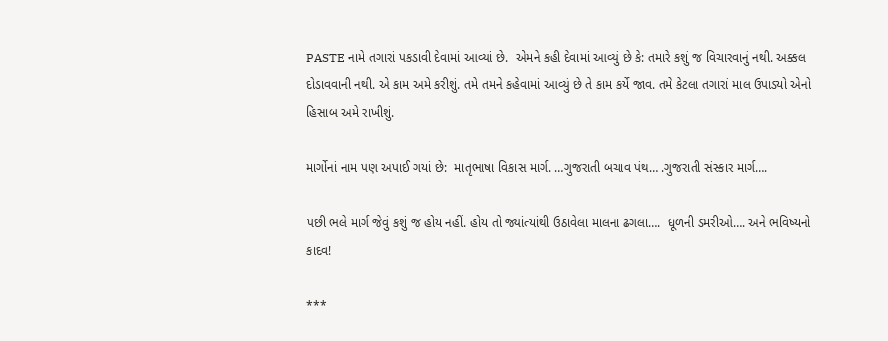PASTE નામે તગારાં પકડાવી દેવામાં આવ્યાં છે.  એમને કહી દેવામાં આવ્યું છે કે: તમારે કશું જ વિચારવાનું નથી. અક્કલ દોડાવવાની નથી. એ કામ અમે કરીશું. તમે તમને કહેવામાં આવ્યું છે તે કામ કર્યે જાવ. તમે કેટલા તગારાં માલ ઉપાડ્યો એનો હિસાબ અમે રાખીશું.

માર્ગોનાં નામ પણ અપાઈ ગયાં છે:  માતૃભાષા વિકાસ માર્ગ. …ગુજરાતી બચાવ પંથ… .ગુજરાતી સંસ્કાર માર્ગ….

પછી ભલે માર્ગ જેવું કશું જ હોય નહીં. હોય તો જ્યાંત્યાંથી ઉઠાવેલા માલના ઢગલા….  ધૂળની ડમરીઓ…. અને ભવિષ્યનો કાદવ!

***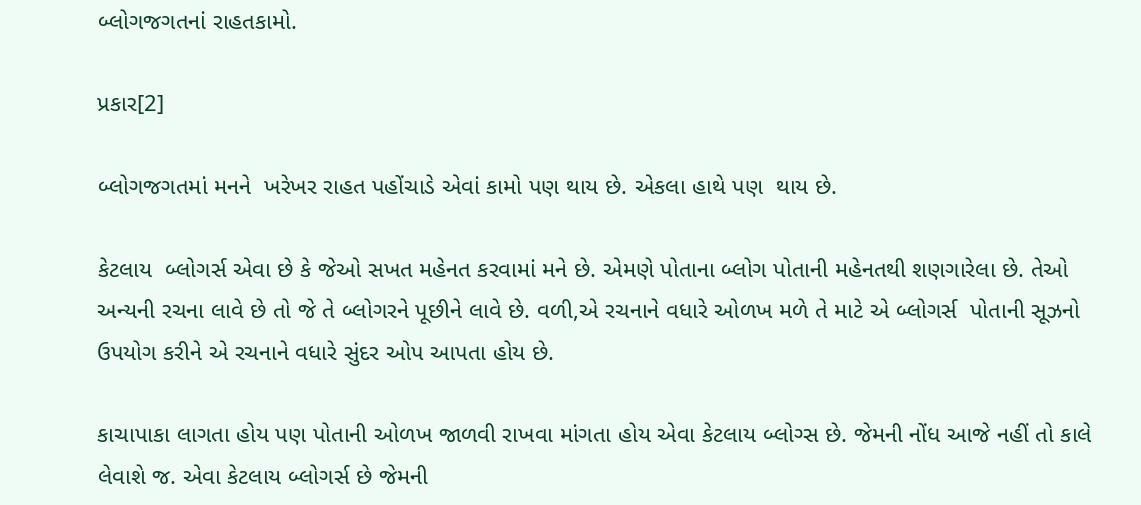બ્લોગજગતનાં રાહતકામો.

પ્રકાર[2]

બ્લોગજગતમાં મનને  ખરેખર રાહત પહોંચાડે એવાં કામો પણ થાય છે. એકલા હાથે પણ  થાય છે.

કેટલાય  બ્લોગર્સ એવા છે કે જેઓ સખત મહેનત કરવામાં મને છે. એમણે પોતાના બ્લોગ પોતાની મહેનતથી શણગારેલા છે. તેઓ અન્યની રચના લાવે છે તો જે તે બ્લોગરને પૂછીને લાવે છે. વળી,એ રચનાને વધારે ઓળખ મળે તે માટે એ બ્લોગર્સ  પોતાની સૂઝનો  ઉપયોગ કરીને એ રચનાને વધારે સુંદર ઓપ આપતા હોય છે.

કાચાપાકા લાગતા હોય પણ પોતાની ઓળખ જાળવી રાખવા માંગતા હોય એવા કેટલાય બ્લોગ્સ છે. જેમની નોંધ આજે નહીં તો કાલે લેવાશે જ. એવા કેટલાય બ્લોગર્સ છે જેમની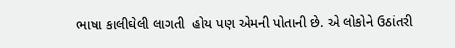ભાષા કાલીઘેલી લાગતી  હોય પણ એમની પોતાની છે. એ લોકોને ઉઠાંતરી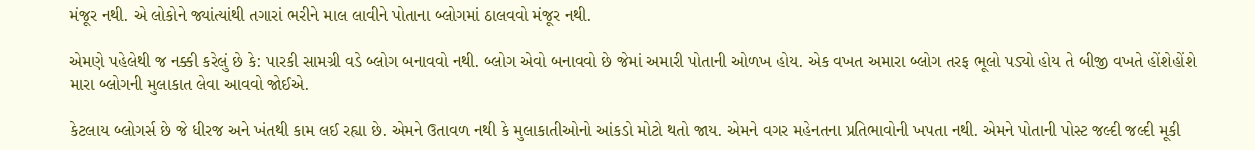મંજૂર નથી. એ લોકોને જ્યાંત્યાંથી તગારાં ભરીને માલ લાવીને પોતાના બ્લોગમાં ઠાલવવો મંજૂર નથી.

એમણે પહેલેથી જ નક્કી કરેલું છે કે: પારકી સામગ્રી વડે બ્લોગ બનાવવો નથી. બ્લોગ એવો બનાવવો છે જેમાં અમારી પોતાની ઓળખ હોય. એક વખત અમારા બ્લોગ તરફ ભૂલો પડ્યો હોય તે બીજી વખતે હોંશેહોંશે મારા બ્લોગની મુલાકાત લેવા આવવો જોઈએ.

કેટલાય બ્લોગર્સ છે જે ધીરજ અને ખંતથી કામ લઈ રહ્યા છે. એમને ઉતાવળ નથી કે મુલાકાતીઓનો આંકડો મોટો થતો જાય. એમને વગર મહેનતના પ્રતિભાવોની ખપતા નથી. એમને પોતાની પોસ્ટ જલ્દી જલ્દી મૂકી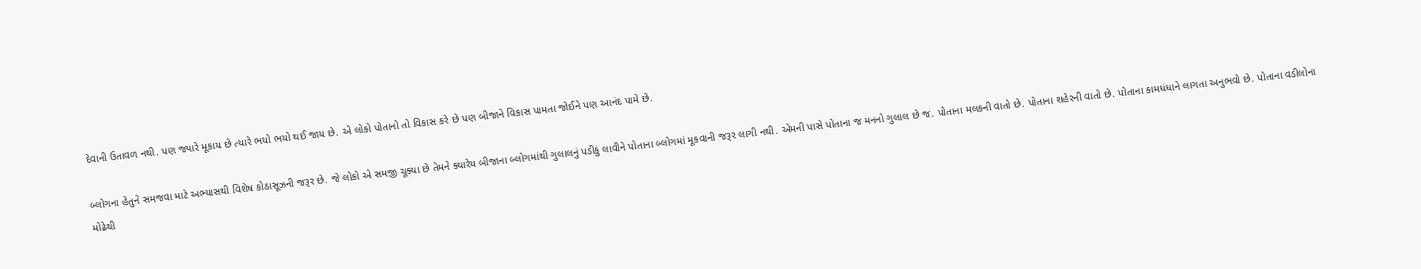દેવાની ઉતાવળ નથી. પણ જ્યારે મૂકાય છે ત્યારે ભયો ભયો થઈ જાય છે. એ લોકો પોતાનો તો વિકાસ કરે છે પણ બીજાને વિકાસ પામતા જોઈને પણ આનંદ પામે છે.

બ્લોગના હેતુને સમજવા માટે અભ્યાસથી વિશેષ કોઠાસૂઝની જરૂર છે. જે લોકો એ સમજી ચૂક્યા છે તેમને ક્યારેય બીજાના બ્લોગમાંથી ગુલાલનું પડીકું લાવીને પોતાના બ્લોગમાં મૂકવાની જરૂર લાગી નથી. એમની પાસે પોતાના જ મનનો ગુલાલ છે જ. પોતાના મલકની વાતો છે. પોતાના શહેરની વાતો છે. પોતાના કામધંધાને લાગતા અનુભવો છે. પોતાના વડીલોના મોઢેથી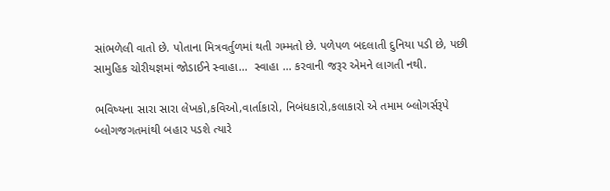સાંભળેલી વાતો છે. પોતાના મિત્રવર્તુળમાં થતી ગમ્મતો છે. પળેપળ બદલાતી દુનિયા પડી છે, પછી સામુહિક ચોરીયજ્ઞમાં જોડાઈને સ્વાહા…  સ્વાહા … કરવાની જરૂર એમને લાગતી નથી.

ભવિષ્યના સારા સારા લેખકો,કવિઓ,વાર્તાકારો, નિબંધકારો,કલાકારો એ તમામ બ્લોગર્સરૂપે બ્લોગજગતમાંથી બહાર પડશે ત્યારે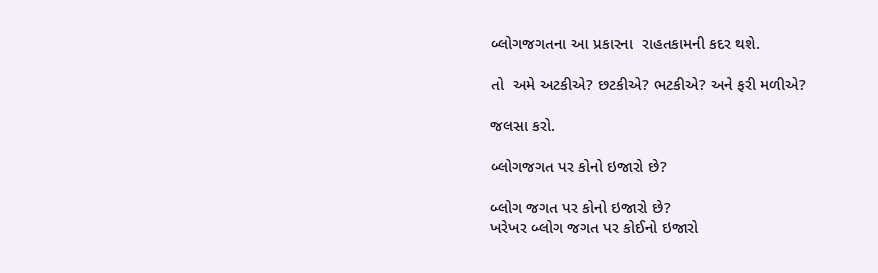બ્લોગજગતના આ પ્રકારના  રાહતકામની કદર થશે.

તો  અમે અટકીએ? છટકીએ? ભટકીએ? અને ફરી મળીએ?

જલસા કરો.

બ્લોગજગત પર કોનો ઇજારો છે?

બ્લોગ જગત પર કોનો ઇજારો છે?
ખરેખર બ્લોગ જગત પર કોઈનો ઇજારો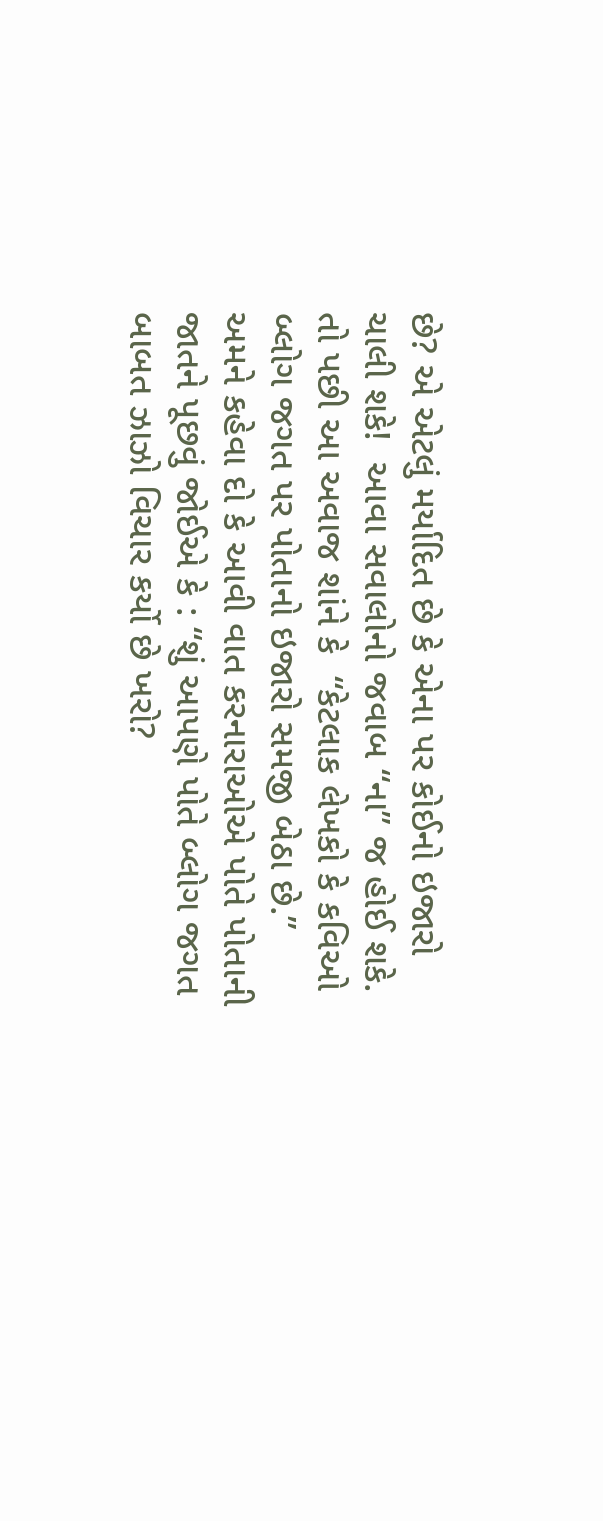છે? એ એટલું મર્યાદિત છે કે એના પર કોઈનો ઇજારો  ચાલી શકે!  આવા સવાલોનો જવાબ “ના” જ હોઈ શકે. તો પછી આ અવાજ શાંને કે  “કેટલાક લેખકો કે કવિઓ બ્લોગ જગત પર પોતાનો ઇજારો સમજી બેઠા છે.”  અમને કહેવા દો કે આવી વાત કરનારાઓએ પોતે પોતાની જાતને પૂછવું જોઈએ કે : “શું આપણે પોતે બ્લોગ જગત બાબત ઝાઝો વિચાર કર્યો છે ખરો?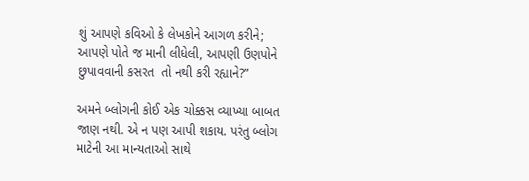શું આપણે કવિઓ કે લેખકોને આગળ કરીને; આપણે પોતે જ માની લીધેલી, આપણી ઉણપોને છુપાવવાની કસરત  તો નથી કરી રહ્યાને?”

અમને બ્લોગની કોઈ એક ચોક્કસ વ્યાખ્યા બાબત જાણ નથી. એ ન પણ આપી શકાય. પરંતુ બ્લોગ માટેની આ માન્યતાઓ સાથે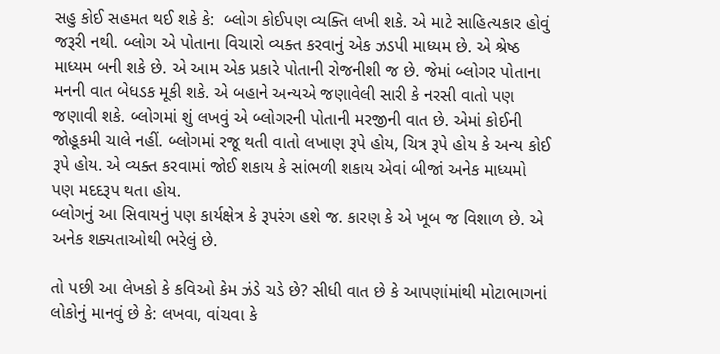સહુ કોઈ સહમત થઈ શકે કે:  બ્લોગ કોઈપણ વ્યક્તિ લખી શકે. એ માટે સાહિત્યકાર હોવું જરૂરી નથી. બ્લોગ એ પોતાના વિચારો વ્યક્ત કરવાનું એક ઝડપી માધ્યમ છે. એ શ્રેષ્ઠ માધ્યમ બની શકે છે. એ આમ એક પ્રકારે પોતાની રોજનીશી જ છે. જેમાં બ્લોગર પોતાના મનની વાત બેધડક મૂકી શકે. એ બહાને અન્યએ જણાવેલી સારી કે નરસી વાતો પણ જણાવી શકે. બ્લોગમાં શું લખવું એ બ્લોગરની પોતાની મરજીની વાત છે. એમાં કોઈની જોહૂકમી ચાલે નહીં. બ્લોગમાં રજૂ થતી વાતો લખાણ રૂપે હોય, ચિત્ર રૂપે હોય કે અન્ય કોઈ રૂપે હોય. એ વ્યક્ત કરવામાં જોઈ શકાય કે સાંભળી શકાય એવાં બીજાં અનેક માધ્યમો પણ મદદરૂપ થતા હોય.
બ્લોગનું આ સિવાયનું પણ કાર્યક્ષેત્ર કે રૂપરંગ હશે જ. કારણ કે એ ખૂબ જ વિશાળ છે. એ અનેક શક્યતાઓથી ભરેલું છે.

તો પછી આ લેખકો કે કવિઓ કેમ ઝંડે ચડે છે? સીધી વાત છે કે આપણાંમાંથી મોટાભાગનાં લોકોનું માનવું છે કે: લખવા, વાંચવા કે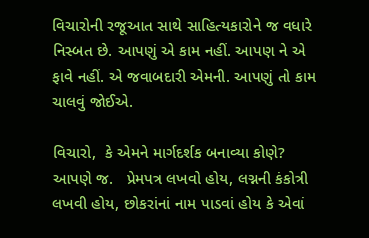વિચારોની રજૂઆત સાથે સાહિત્યકારોને જ વધારે નિસ્બત છે. આપણું એ કામ નહીં. આપણ ને એ ફાવે નહીં. એ જવાબદારી એમની. આપણું તો કામ ચાલવું જોઈએ.

વિચારો,  કે એમને માર્ગદર્શક બનાવ્યા કોણે? આપણે જ.   પ્રેમપત્ર લખવો હોય, લગ્નની કંકોત્રી લખવી હોય, છોકરાંનાં નામ પાડવાં હોય કે એવાં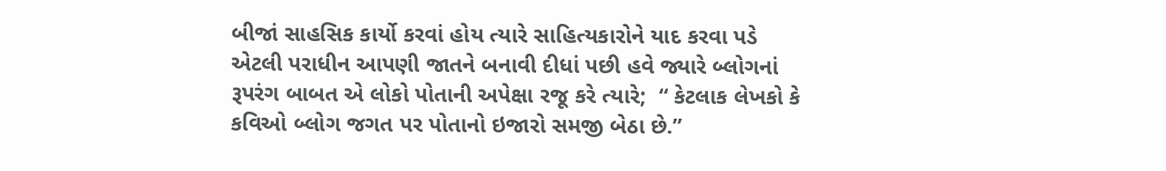બીજાં સાહસિક કાર્યો કરવાં હોય ત્યારે સાહિત્યકારોને યાદ કરવા પડે એટલી પરાધીન આપણી જાતને બનાવી દીધાં પછી હવે જ્યારે બ્લોગનાં રૂપરંગ બાબત એ લોકો પોતાની અપેક્ષા રજૂ કરે ત્યારે;  “ કેટલાક લેખકો કે કવિઓ બ્લોગ જગત પર પોતાનો ઇજારો સમજી બેઠા છે.”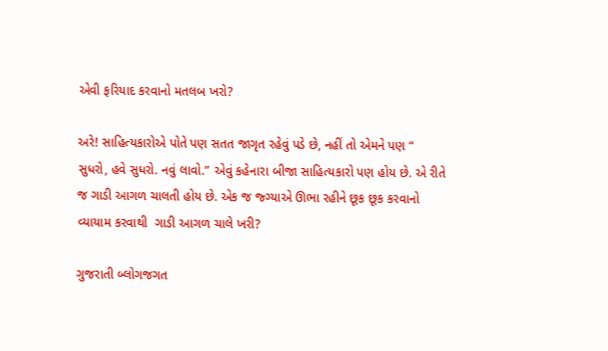એવી ફરિયાદ કરવાનો મતલબ ખરો?

અરે! સાહિત્યકારોએ પોતે પણ સતત જાગૃત રહેવું પડે છે, નહીં તો એમને પણ “ સુધરો, હવે સુધરો. નવું લાવો.” એવું કહેનારા બીજા સાહિત્યકારો પણ હોય છે. એ રીતે જ ગાડી આગળ ચાલતી હોય છે. એક જ જ્ગ્યાએ ઊભા રહીને છૂક છૂક કરવાનો વ્યાયામ કરવાથી  ગાડી આગળ ચાલે ખરી?

ગુજરાતી બ્લોગજગત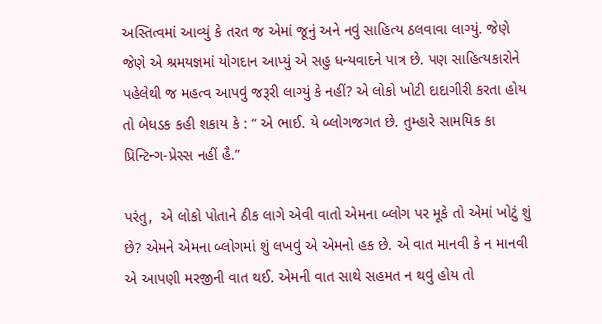અસ્તિત્વમાં આવ્યું કે તરત જ એમાં જૂનું અને નવું સાહિત્ય ઠલવાવા લાગ્યું. જેણે જેણે એ શ્રમયજ્ઞમાં યોગદાન આપ્યું એ સહુ ધન્યવાદને પાત્ર છે. પણ સાહિત્યકારોને પહેલેથી જ મહત્વ આપવું જરૂરી લાગ્યું કે નહીં? એ લોકો ખોટી દાદાગીરી કરતા હોય તો બેધડક કહી શકાય કે : “ એ ભાઈ. યે બ્લોગજગત છે. તુમ્હારે સામયિક કા પ્રિન્ટિન્ગ-પ્રેસ્સ નહીં હૈ.”

પરંતુ,  એ લોકો પોતાને ઠીક લાગે એવી વાતો એમના બ્લોગ પર મૂકે તો એમાં ખોટું શું છે? એમને એમના બ્લોગમાં શું લખવું એ એમનો હક છે. એ વાત માનવી કે ન માનવી એ આપણી મરજીની વાત થઈ. એમની વાત સાથે સહમત ન થવું હોય તો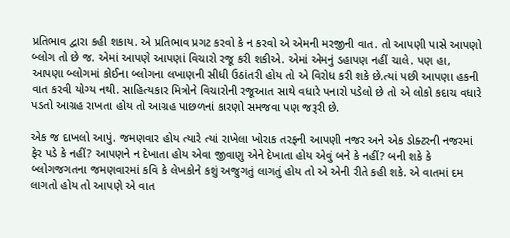પ્રતિભાવ દ્વારા કહી શકાય. એ પ્રતિભાવ પ્રગટ કરવો કે ન કરવો એ એમની મરજીની વાત. તો આપણી પાસે આપણો બ્લોગ તો છે જ. એમાં આપણે આપણાં વિચારો રજૂ કરી શકીએ. એમાં એમનું ડહાપણ નહીં ચાલે. પણ હા, આપણા બ્લોગમાં કોઈના બ્લોગના લખાણની સીધી ઉઠાંતરી હોય તો એ વિરોધ કરી શકે છે.ત્યાં પછી આપણા હકની વાત કરવી યોગ્ય નથી. સાહિત્યકાર મિત્રોને વિચારોની રજૂઆત સાથે વધારે પનારો પડેલો છે તો એ લોકો કદાચ વધારે પડતો આગ્રહ રાખતા હોય તો આગ્રહ પાછળનાં કારણો સમજવા પણ જરૂરી છે.

એક જ દાખલો આપું. જમણવાર હોય ત્યારે ત્યાં રાખેલા ખોરાક તરફની આપણી નજર અને એક ડોક્ટરની નજરમાં ફેર પડે કે નહીં? આપણને ન દેખાતા હોય એવા જીવાણુ એને દેખાતા હોય એવું બને કે નહીં? બની શકે કે બ્લોગજગતના જમણવારમાં કવિ કે લેખકોને કશું અજુગતું લાગતું હોય તો એ એની રીતે કહી શકે. એ વાતમાં દમ લાગતો હોય તો આપણે એ વાત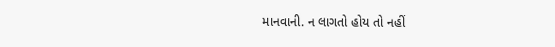માનવાની. ન લાગતો હોય તો નહીં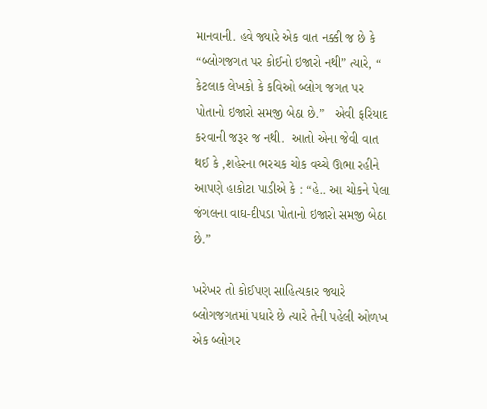માનવાની. હવે જ્યારે એક વાત નક્કી જ છે કે   “બ્લોગજગત પર કોઈનો ઇજારો નથી” ત્યારે, “ કેટલાક લેખકો કે કવિઓ બ્લોગ જગત પર પોતાનો ઇજારો સમજી બેઠા છે.”   એવી ફરિયાદ કરવાની જરૂર જ નથી.  આતો એના જેવી વાત થઈ કે ,શહેરના ભરચક ચોક વચ્ચે ઊભા રહીને આપણે હાકોટા પાડીએ કે : “હે.. આ ચોકને પેલા જંગલના વાઘ-દીપડા પોતાનો ઇજારો સમજી બેઠા છે.”

ખરેખર તો કોઈપણ સાહિત્યકાર જ્યારે બ્લોગજગતમાં પધારે છે ત્યારે તેની પહેલી ઓળખ એક બ્લોગર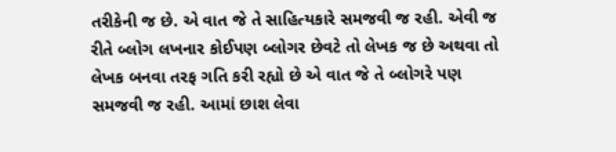તરીકેની જ છે. એ વાત જે તે સાહિત્યકારે સમજવી જ રહી. એવી જ રીતે બ્લોગ લખનાર કોઈપણ બ્લોગર છેવટે તો લેખક જ છે અથવા તો લેખક બનવા તરફ ગતિ કરી રહ્યો છે એ વાત જે તે બ્લોગરે પણ સમજવી જ રહી. આમાં છાશ લેવા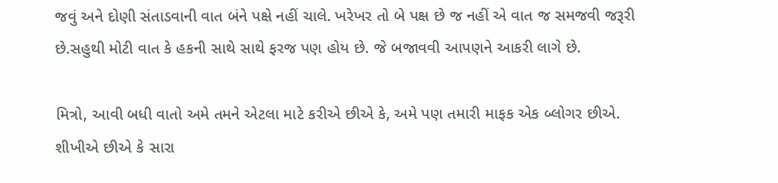જવું અને દોણી સંતાડવાની વાત બંને પક્ષે નહીં ચાલે. ખરેખર તો બે પક્ષ છે જ નહીં એ વાત જ સમજવી જરૂરી છે.સહુથી મોટી વાત કે હકની સાથે સાથે ફરજ પણ હોય છે. જે બજાવવી આપણને આકરી લાગે છે.

મિત્રો, આવી બધી વાતો અમે તમને એટલા માટે કરીએ છીએ કે, અમે પણ તમારી માફક એક બ્લોગર છીએ. શીખીએ છીએ કે સારા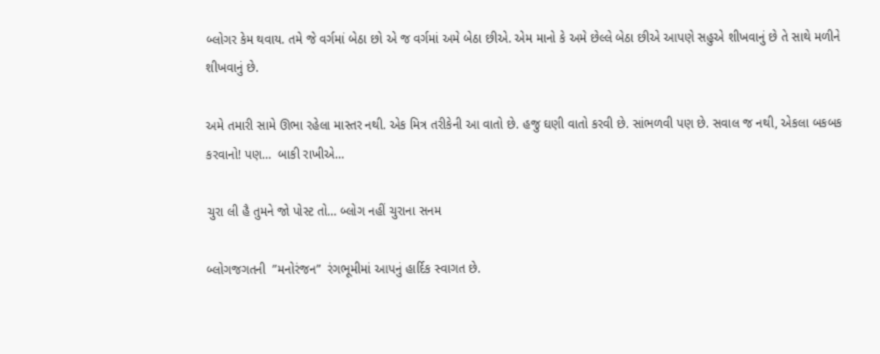બ્લોગર કેમ થવાય. તમે જે વર્ગમાં બેઠા છો એ જ વર્ગમાં અમે બેઠા છીએ. એમ માનો કે અમે છેલ્લે બેઠા છીએ આપણે સહુએ શીખવાનું છે તે સાથે મળીને શીખવાનું છે.

અમે તમારી સામે ઊભા રહેલા માસ્તર નથી. એક મિત્ર તરીકેની આ વાતો છે. હજુ ઘણી વાતો કરવી છે. સાંભળવી પણ છે. સવાલ જ નથી, એકલા બકબક કરવાનો! પણ…  બાકી રાખીએ…

ચુરા લી હૈ તુમને જો પોસ્ટ તો… બ્લોગ નહીં ચુરાના સનમ

બ્લોગજગતની  ”મનોરંજન”  રંગભૂમીમાં આપનું હાર્દિક સ્વાગત છે.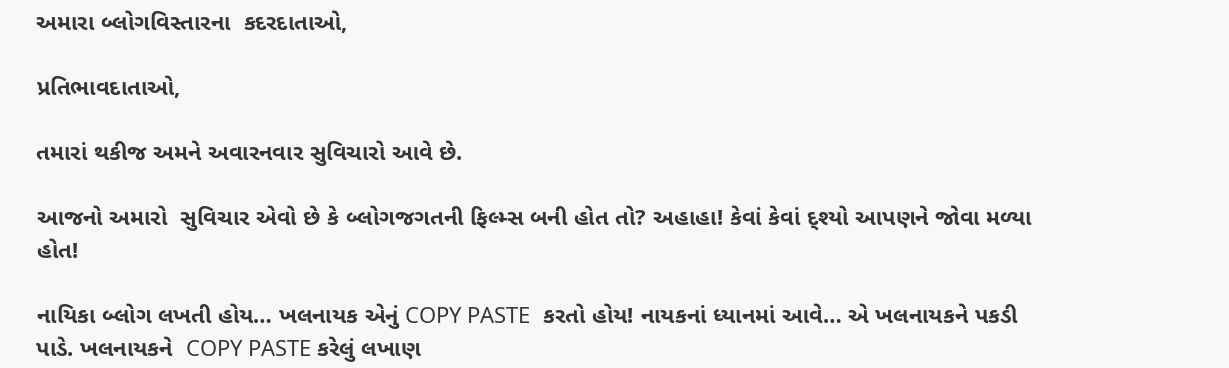અમારા બ્લોગવિસ્તારના  કદરદાતાઓ,

પ્રતિભાવદાતાઓ,

તમારાં થકીજ અમને અવારનવાર સુવિચારો આવે છે.

આજનો અમારો  સુવિચાર એવો છે કે બ્લોગજગતની ફિલ્મ્સ બની હોત તો? અહાહા! કેવાં કેવાં દ્શ્યો આપણને જોવા મળ્યા હોત!

નાયિકા બ્લોગ લખતી હોય… ખલનાયક એનું COPY PASTE  કરતો હોય! નાયકનાં ધ્યાનમાં આવે… એ ખલનાયકને પકડી પાડે. ખલનાયકને  COPY PASTE કરેલું લખાણ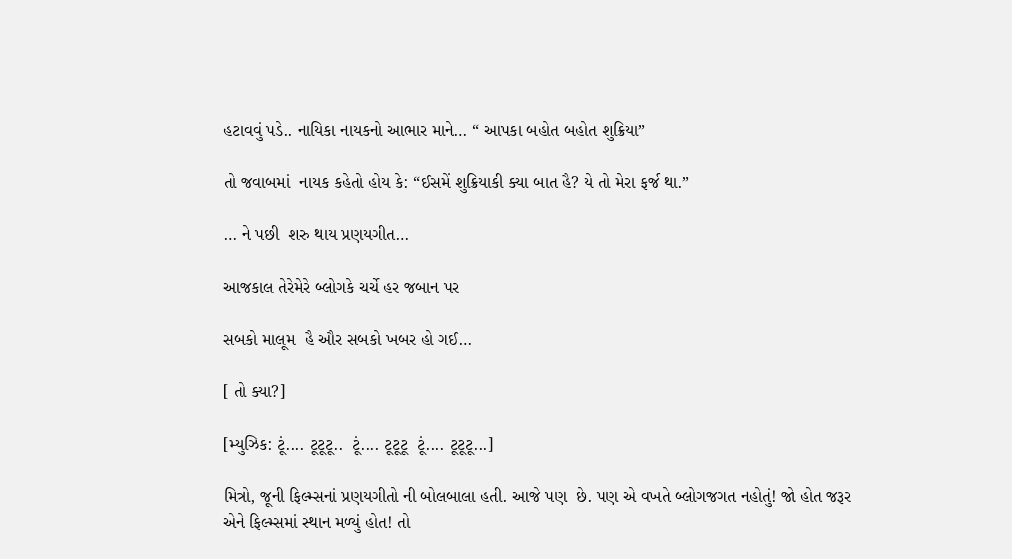હટાવવું પડે.. નાયિકા નાયકનો આભાર માને… “ આપકા બહોત બહોત શુક્રિયા”

તો જવાબમાં  નાયક કહેતો હોય કે: “ઈસમેં શુક્રિયાકી ક્યા બાત હૈ? યે તો મેરા ફર્જ થા.”

… ને પછી  શરુ થાય પ્રણયગીત…

આજકાલ તેરેમેરે બ્લોગકે ચર્ચે હર જબાન પર

સબકો માલૂમ  હૈ ઔર સબકો ખબર હો ગઈ…

[ તો ક્યા?]

[મ્યુઝિક: ટૂં.... ટૂટૂટૂ..  ટૂં.... ટૂટૂટૂ  ટૂં.... ટૂટૂટૂ...]

મિત્રો, જૂની ફિલ્મ્સનાં પ્રણયગીતો ની બોલબાલા હતી. આજે પણ  છે. પણ એ વખતે બ્લોગજગત નહોતું! જો હોત જરૂર એને ફિલ્મ્સમાં સ્થાન મળ્યું હોત! તો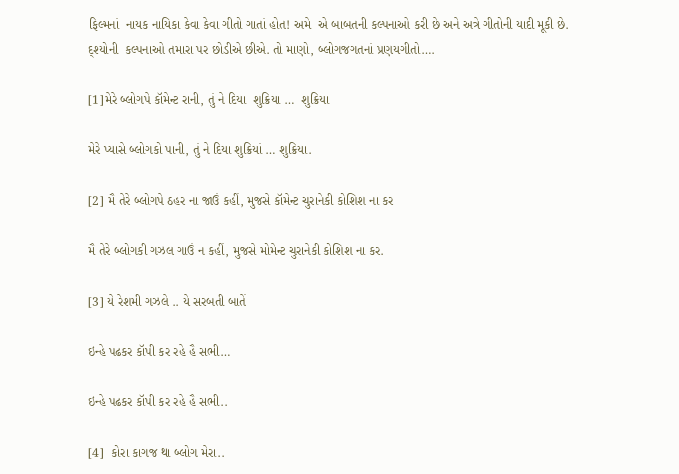ફિલ્મનાં  નાયક નાયિકા કેવા કેવા ગીતો ગાતાં હોત! અમે  એ બાબતની કલ્પનાઓ કરી છે અને અત્રે ગીતોની યાદી મૂકી છે. દ્શ્યોની  કલ્પનાઓ તમારા પર છોડીએ છીએ. તો માણો, બ્લોગજગતનાં પ્રણયગીતો….

[1]મેરે બ્લોગપે કૉમેન્ટ રાની, તું ને દિયા  શુક્રિયા …  શુક્રિયા

મેરે પ્યાસે બ્લોગકો પાની, તું ને દિયા શુક્રિયાં … શુક્રિયા.

[2] મૈ તેરે બ્લોગપે ઠહર ના જાઉં કહીં, મુજસે કૉમેન્ટ ચુરાનેકી કોશિશ ના કર

મૈ તેરે બ્લોગકી ગઝલ ગાઉં ન કહીં, મુજસે મોમેન્ટ ચુરાનેકી કોશિશ ના કર.

[3] યે રેશમી ગઝલે .. યે સરબતી બાતેં

ઇન્હે પઢકર કૉપી કર રહે હૈ સભી…

ઇન્હે પઢકર કૉપી કર રહે હૈ સભી..

[4]  કોરા કાગજ થા બ્લોગ મેરા..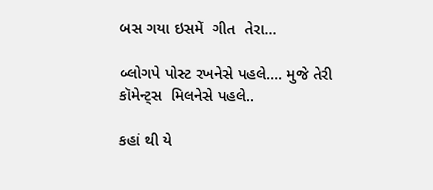બસ ગયા ઇસમેં  ગીત  તેરા…

બ્લોગપે પોસ્ટ રખનેસે પહલે…. મુજે તેરી  કૉમેન્ટ્સ  મિલનેસે પહલે..

કહાં થી યે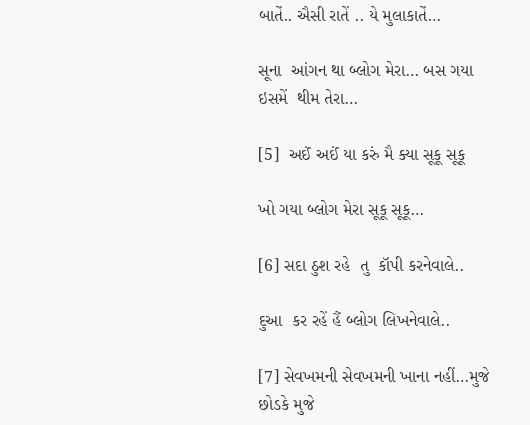બાતેં.. ઐસી રાતેં .. યે મુલાકાતેં…

સૂના  આંગન થા બ્લોગ મેરા… બસ ગયા ઇસમેં  થીમ તેરા…

[5]  અઈં અઈં યા કરું મૈ ક્યા સૂકૂ સૂકૂ

ખો ગયા બ્લોગ મેરા સૂકૂ સૂકૂ…

[6] સદા ઠુશ રહે  તુ  કૉપી કરનેવાલે..

દુઆ  કર રહેં હૈં બ્લોગ લિખનેવાલે..

[7] સેવખમની સેવખમની ખાના નહીં…મુજે છોડકે મુજે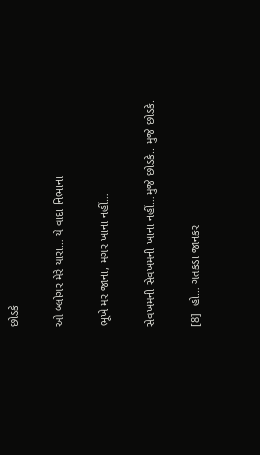છોડકે

ઓ બ્લોગર મેરે યારા… યે વાદા નિભાના

ભૂખે મર જાના, મગર ખાના નહીં…

સેવખમની સેવખમની ખાના નહીં…મુજે છોડકે.. મુજે છોડકે.

[8]  હો… ગતકડા જાનકર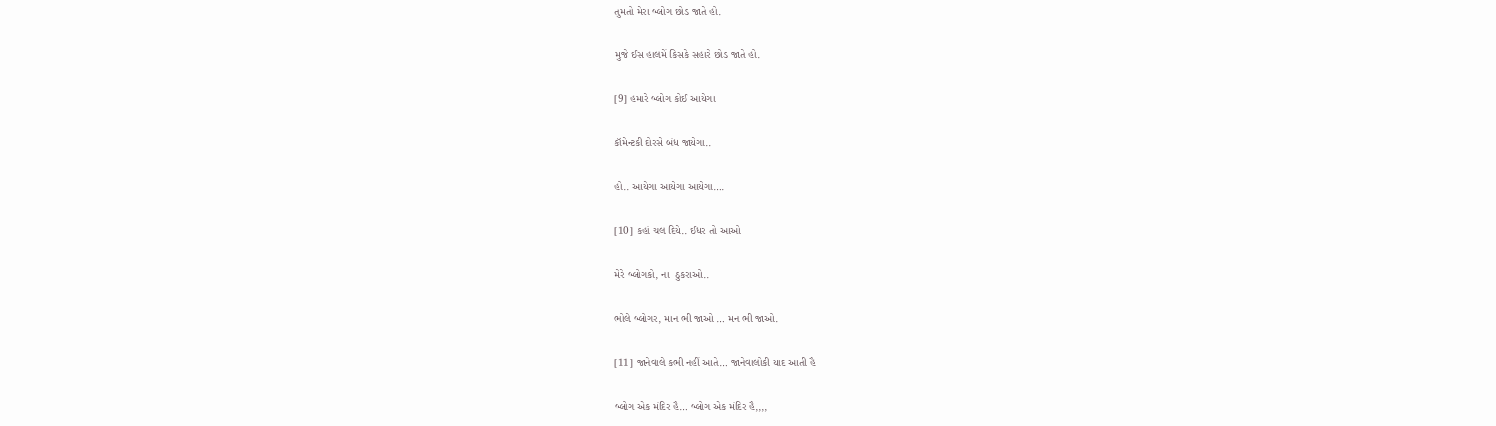તુમતો મેરા બ્લોગ છોડ જાતે હો.

મુજે ઈસ હાલમેં કિસકે સહારે છોડ જાતે હો.

[9] હમારે બ્લોગ કોઈ આયેગા

કૉમેન્ટકી દોરસે બંધ જાયેગા..

હો.. આયેગા આયેગા આયેગા….

[10] કહાં ચલ દિયે.. ઈધર તો આઓ

મેરે બ્લોગકો, ના  ઠુકરાઓ..

ભોલે બ્લોગર, માન ભી જાઓ … મન ભી જાઓ.

[11] જાનેવાલે કભી નહીં આતે… જાનેવાલોકી યાદ આતી હૈ

બ્લોગ એક મંદિર હૈ… બ્લોગ એક મંદિર હૈ,,,,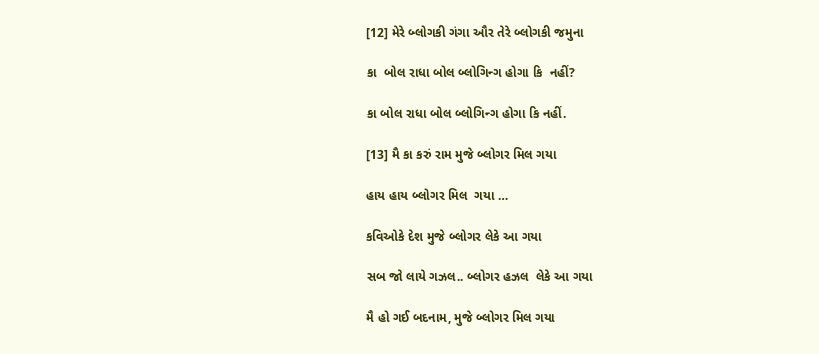[12] મેરે બ્લોગકી ગંગા ઔર તેરે બ્લોગકી જમુના

કા  બોલ રાધા બોલ બ્લોગિન્ગ હોગા કિ  નહીં?

કા બોલ રાધા બોલ બ્લોગિન્ગ હોગા કિ નહીં.

[13] મૈ કા કરું રામ મુજે બ્લોગર મિલ ગયા

હાય હાય બ્લોગર મિલ  ગયા …

કવિઓકે દેશ મુજે બ્લોગર લેકે આ ગયા

સબ જો લાયે ગઝલ.. બ્લોગર હઝલ  લેકે આ ગયા

મૈ હો ગઈ બદનામ, મુજે બ્લોગર મિલ ગયા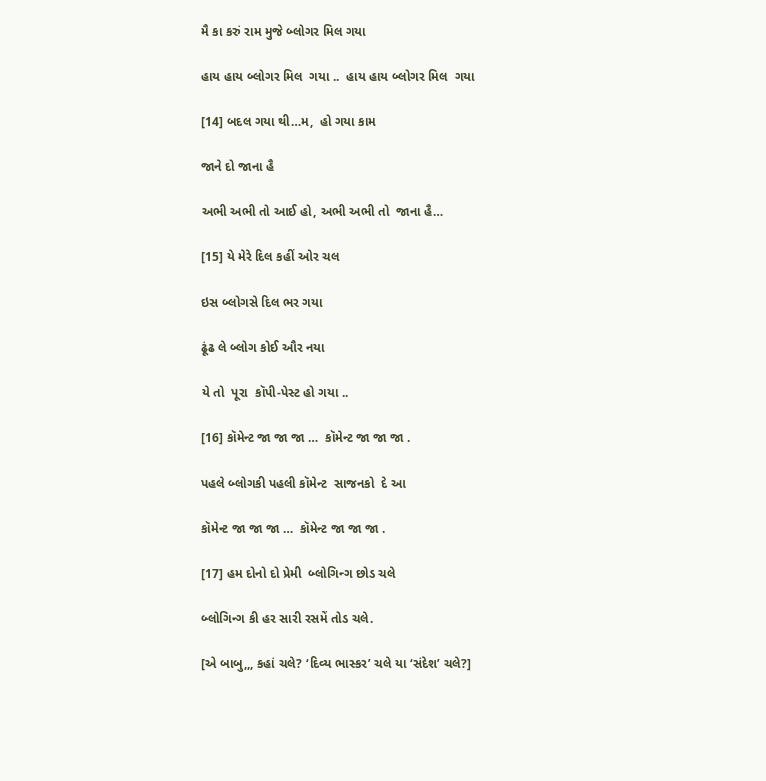મૈ કા કરું રામ મુજે બ્લોગર મિલ ગયા

હાય હાય બ્લોગર મિલ  ગયા ..  હાય હાય બ્લોગર મિલ  ગયા

[14] બદલ ગયા થી…મ,  હો ગયા કામ

જાને દો જાના હૈ

અભી અભી તો આઈ હો, અભી અભી તો  જાના હૈ…

[15] યે મેરે દિલ કહીં ઓર ચલ

ઇસ બ્લોગસે દિલ ભર ગયા

ઢૂંઢ લે બ્લોગ કોઈ ઔર નયા

યે તો  પૂરા  કૉપી-પેસ્ટ હો ગયા ..

[16] કૉમેન્ટ જા જા જા …  કૉમેન્ટ જા જા જા .

પહલે બ્લોગકી પહલી કૉમેન્ટ  સાજનકો  દે આ

કૉમેન્ટ જા જા જા …  કૉમેન્ટ જા જા જા .

[17] હમ દોનો દો પ્રેમી  બ્લોગિન્ગ છોડ ચલે

બ્લોગિન્ગ કી હર સારી રસમેં તોડ ચલે.

[એ બાબુ,,, કહાં ચલે? ‘દિવ્ય ભાસ્કર’ ચલે યા ‘સંદેશ’ ચલે?]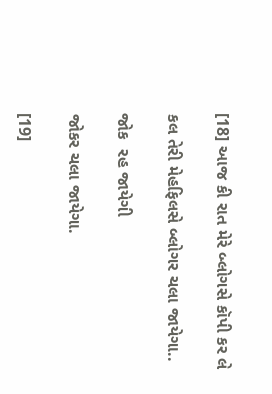[18] આજ કી રાત મેરે બ્લોગસે કૉપી કર લે

કલ તેરી મેહફિલસે બ્લોગર ચલા જાયેગા..

જોક  રહ જાયેગી

જોકર ચલા જાયેગા.

[19]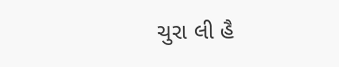ચુરા લી હૈ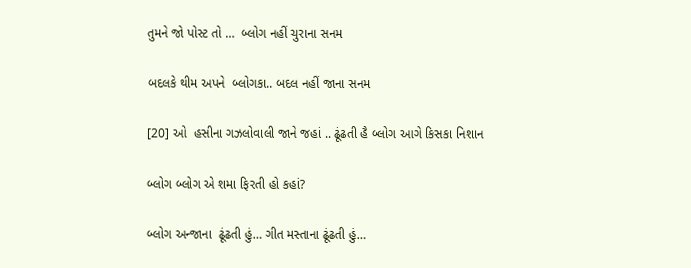તુમને જો પોસ્ટ તો …  બ્લોગ નહીં ચુરાના સનમ

બદલકે થીમ અપને  બ્લોગકા.. બદલ નહીં જાના સનમ

[20] ઓ  હસીના ગઝલોવાલી જાને જહાં .. ઢૂંઢતી હૈ બ્લોગ આગે કિસકા નિશાન

બ્લોગ બ્લોગ એ શમા ફિરતી હો કહાં?

બ્લોગ અન્જાના  ઢૂંઢતી હું… ગીત મસ્તાના ઢૂંઢતી હું…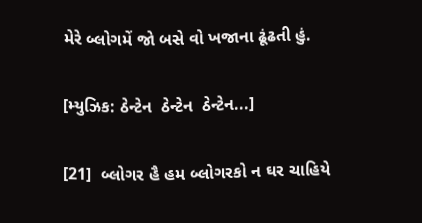મેરે બ્લોગમેં જો બસે વો ખજાના ઢૂંઢતી હું.

[મ્યુઝિક: ઠેન્ટેન  ઠેન્ટેન  ઠેન્ટેન...]

[21]  બ્લોગર હૈ હમ બ્લોગરકો ન ઘર ચાહિયે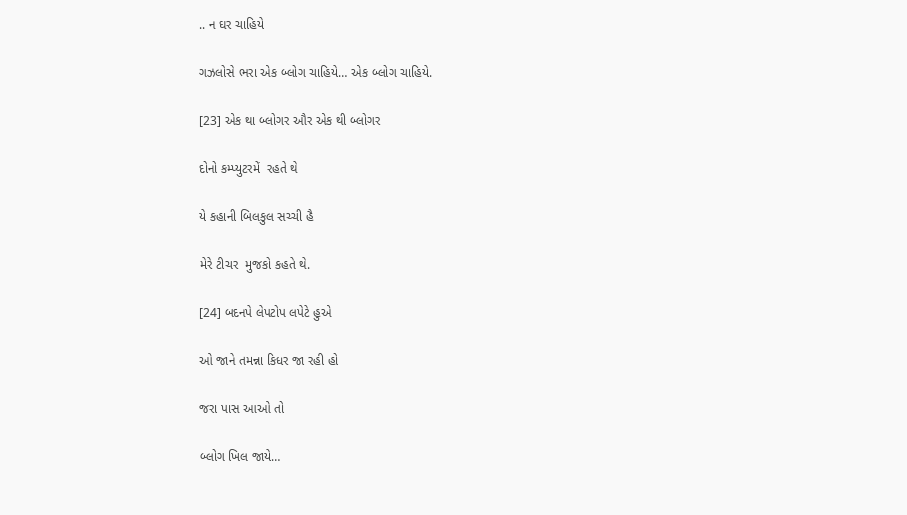.. ન ઘર ચાહિયે

ગઝલોસે ભરા એક બ્લોગ ચાહિયે… એક બ્લોગ ચાહિયે.

[23] એક થા બ્લોગર ઔર એક થી બ્લોગર

દોનો કમ્પ્યુટરમેં  રહતે થે

યે કહાની બિલકુલ સચ્ચી હૈ

મેરે ટીચર  મુજકો કહતે થે.

[24] બદનપે લેપટોપ લપેટે હુએ

ઓ જાને તમન્ના કિધર જા રહી હો

જરા પાસ આઓ તો

બ્લોગ ખિલ જાયે…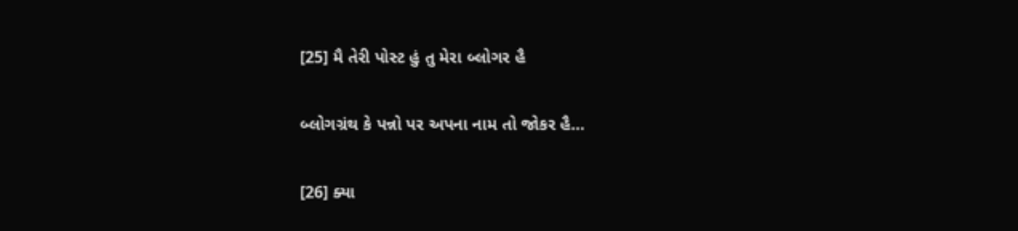[25] મૈ તેરી પોસ્ટ હું તુ મેરા બ્લોગર હૈ

બ્લોગગ્રંથ કે પન્નો પર અપના નામ તો જોકર હૈ…

[26] ક્યા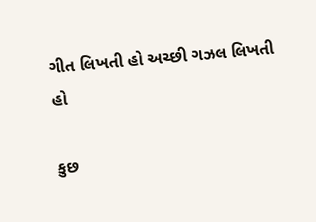ગીત લિખતી હો અચ્છી ગઝલ લિખતી હો

કુછ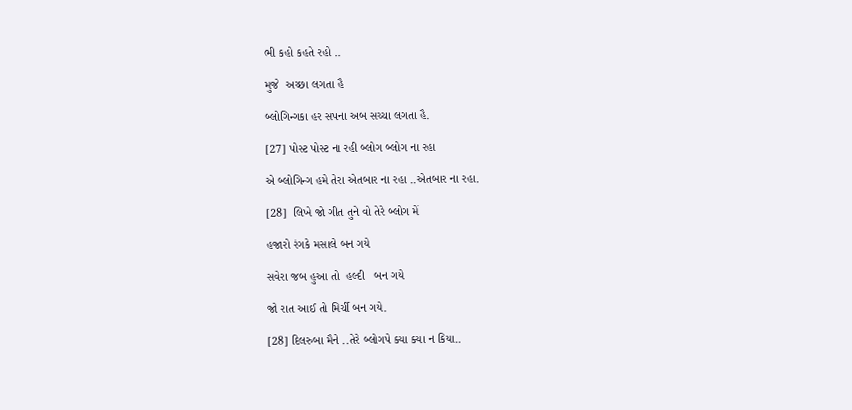ભી કહો કહતે રહો ..

મુજે  અચ્છા લગતા હૈ

બ્લોગિન્ગકા હર સપના અબ સચ્ચા લગતા હૈ.

[27] પોસ્ટ પોસ્ટ ના રહી બ્લોગ બ્લોગ ના રહા

એ બ્લોગિન્ગ હમે તેરા એતબાર ના રહા ..એતબાર ના રહા.

[28]  લિખે જો ગીત તુને વો તેરે બ્લોગ મેં

હજારો રંગકે મસાલે બન ગયે

સવેરા જબ હુઆ તો  હલ્દી   બન ગયે

જો રાત આઈ તો મિર્ચી બન ગયે.

[28] દિલરુબા મૈને ..તેરે બ્લોગપે ક્યા ક્યા ન કિયા..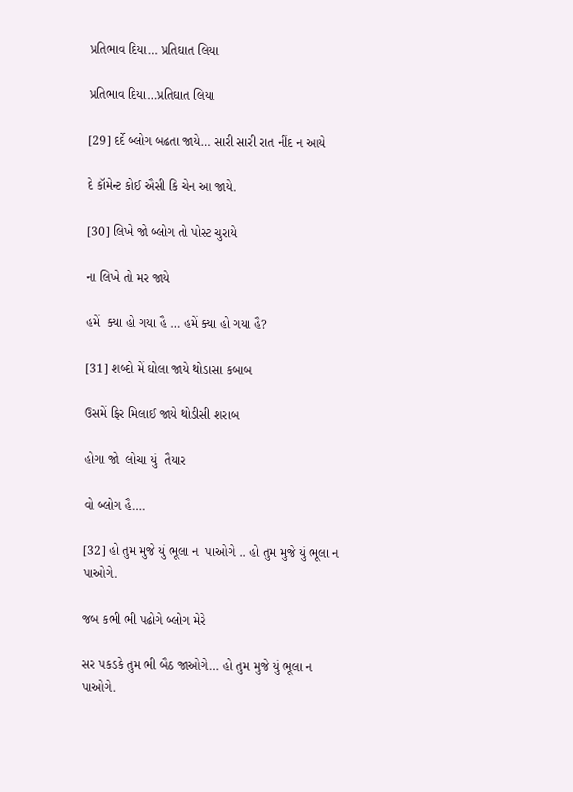પ્રતિભાવ દિયા… પ્રતિઘાત લિયા

પ્રતિભાવ દિયા…પ્રતિઘાત લિયા

[29] દર્દે બ્લોગ બઢતા જાયે… સારી સારી રાત નીંદ ન આયે

દે કૉમેન્ટ કોઈ ઐસી કિ ચેન આ જાયે.

[30] લિખે જો બ્લોગ તો પોસ્ટ ચુરાયે

ના લિખે તો મર જાયે

હમેં  ક્યા હો ગયા હૈ … હમેં ક્યા હો ગયા હૈ?

[31] શબ્દો મેં ઘોલા જાયે થોડાસા કબાબ

ઉસમેં ફિર મિલાઈ જાયે થોડીસી શરાબ

હોગા જો  લોચા યું  તૈયાર

વો બ્લોગ હૈ….

[32] હો તુમ મુજે યું ભૂલા ન  પાઓગે .. હો તુમ મુજે યું ભૂલા ન પાઓગે.

જબ કભી ભી પઢોગે બ્લોગ મેરે

સર પકડકે તુમ ભી બૈઠ જાઓગે… હો તુમ મુજે યું ભૂલા ન પાઓગે.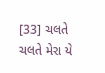[33] ચલતે ચલતે મેરા યે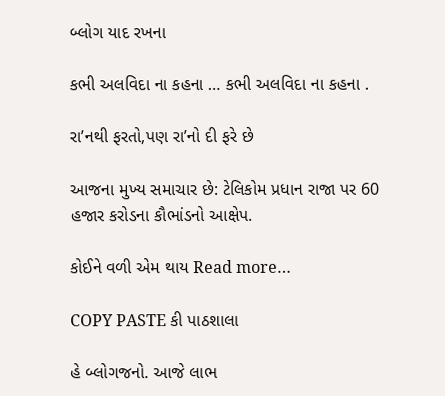બ્લોગ યાદ રખના

કભી અલવિદા ના કહના … કભી અલવિદા ના કહના .

રા’નથી ફરતો,પણ રા’નો દી ફરે છે

આજના મુખ્ય સમાચાર છે: ટેલિકોમ પ્રધાન રાજા પર 60 હજાર કરોડના કૌભાંડનો આક્ષેપ.

કોઈને વળી એમ થાય Read more…

COPY PASTE કી પાઠશાલા

હે બ્લોગજનો. આજે લાભ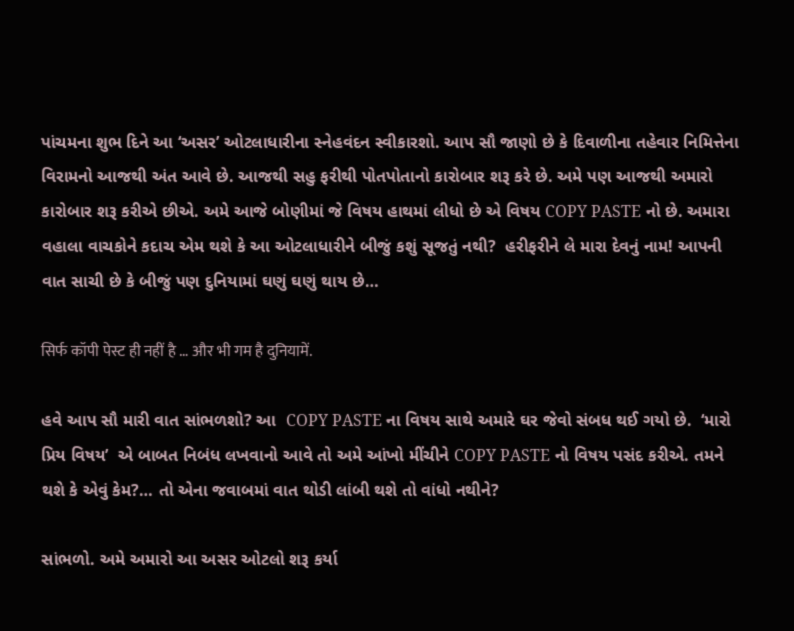પાંચમના શુભ દિને આ ‘અસર’ ઓટલાધારીના સ્નેહવંદન સ્વીકારશો. આપ સૌ જાણો છે કે દિવાળીના તહેવાર નિમિત્તેના વિરામનો આજથી અંત આવે છે. આજથી સહુ ફરીથી પોતપોતાનો કારોબાર શરૂ કરે છે. અમે પણ આજથી અમારો કારોબાર શરૂ કરીએ છીએ. અમે આજે બોણીમાં જે વિષય હાથમાં લીધો છે એ વિષય COPY PASTE નો છે. અમારા વહાલા વાચકોને કદાચ એમ થશે કે આ ઓટલાધારીને બીજું કશું સૂજતું નથી?  હરીફરીને લે મારા દેવનું નામ! આપની વાત સાચી છે કે બીજું પણ દુનિયામાં ઘણું ઘણું થાય છે…

सिर्फ कॉपी पेस्ट ही नहीं है … और भी गम है दुनियामें.

હવે આપ સૌ મારી વાત સાંભળશો? આ  COPY PASTE ના વિષય સાથે અમારે ઘર જેવો સંબધ થઈ ગયો છે.  ‘મારો પ્રિય વિષય’  એ બાબત નિબંધ લખવાનો આવે તો અમે આંખો મીંચીને COPY PASTE નો વિષય પસંદ કરીએ. તમને થશે કે એવું કેમ?… તો એના જવાબમાં વાત થોડી લાંબી થશે તો વાંધો નથીને?

સાંભળો. અમે અમારો આ અસર ઓટલો શરૂ કર્યા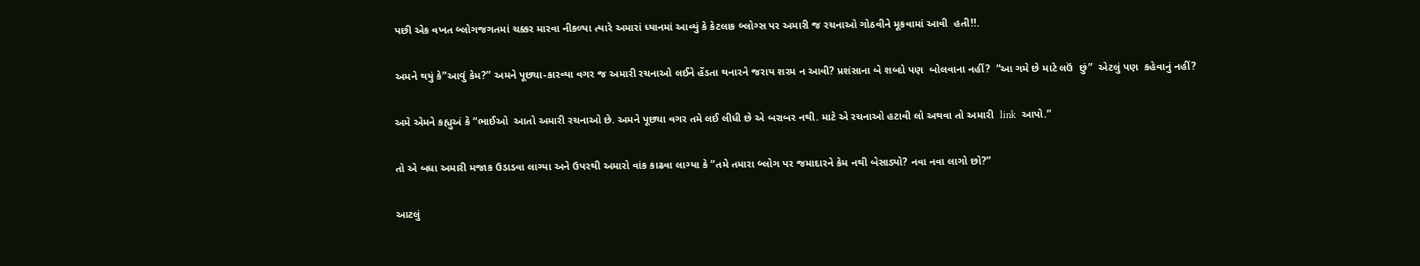પછી એક વખત બ્લોગજગતમાં ચક્કર મારવા નીકળ્યા ત્યારે અમારાં ધ્યાનમાં આવ્યું કે કેટલાક બ્લોગ્સ પર અમારી જ રચનાઓ ગોઠવીને મૂકવામાં આવી  હતી!!.

અમને થયું કે”આવું કેમ?” અમને પૂછ્યા-કારવ્યા વગર જ અમારી રચનાઓ લઈને હેંડતા થનારને જરાય શરમ ન આવી? પ્રશંસાના બે શબ્દો પણ  બોલવાના નહીં?  “આ ગમે છે માટે લઉં  છું”  એટલું પણ  કહેવાનું નહીં?

અમે એમને કહ્યુઅં કે “ભાઈઓ  આતો અમારી રચનાઓ છે. અમને પૂછ્યા વગર તમે લઈ લીધી છે એ બરાબર નથી. માટે એ રચનાઓ હટાવી લો અથવા તો અમારી  link  આપો.”

તો એ બધા અમારી મજાક ઉડાડવા લાગ્યા અને ઉપરથી અમારો વાંક કાઢવા લાગ્યા કે “તમે તમારા બ્લોગ પર જમાદારને કેમ નથી બેસાડ્યો? નવા નવા લાગો છો?”

આટલું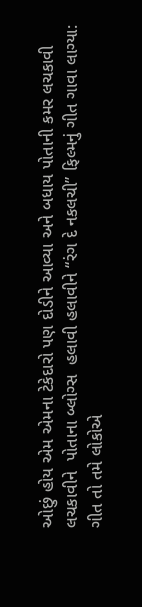ઓછું હોય એમ એમના ટેકેદારો પણ દોડીને આવ્યા અને બધાય પોતાની કમર લચકાવી લચકાવીને  પોતાના બ્લોગ્સ  હલાવી હલાવીને “રંગ દે નકલચી” ફિલ્મનું ગીત ગાવા લાગ્યા: ગીત તો તમે લોકોએ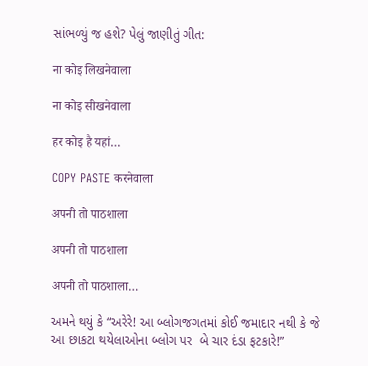સાંભળ્યું જ હશે? પેલું જાણીતું ગીત:

ना कोइ लिखनेवाला

ना कोइ सीखनेवाला

हर कोइ है यहां…

COPY PASTE करनेवाला

अपनी तो पाठशाला

अपनी तो पाठशाला

अपनी तो पाठशाला…

અમને થયું કે “અરેરે! આ બ્લોગજગતમાં કોઈ જમાદાર નથી કે જે આ છાકટા થયેલાઓના બ્લોગ પર  બે ચાર દંડા ફટકારે!”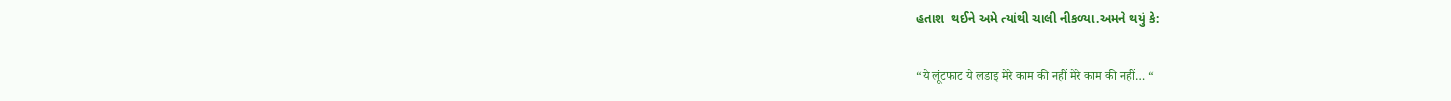હતાશ  થઈને અમે ત્યાંથી ચાલી નીકળ્યા.અમને થયું કે:

“ये लूंटफाट ये लडाइ मेरे काम की नहीं मेरे काम की नहीं… “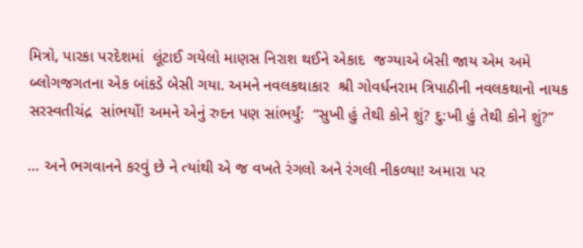મિત્રો, પારકા પરદેશમાં  લૂંટાઈ ગયેલો માણસ નિરાશ થઈને એકાદ  જગ્યાએ બેસી જાય એમ અમે બ્લોગજગતના એક બાંકડે બેસી ગયા. અમને નવલકથાકાર  શ્રી ગોવર્ધનરામ ત્રિપાઠીની નવલકથાનો નાયક સરસ્વતીચંદ્ર  સાંભર્યો! અમને એનું રુદન પણ સાંભર્યું:  “સુખી હું તેથી કોને શું? દુ:ખી હું તેથી કોને શું?”

… અને ભગવાનને કરવું છે ને ત્યાંથી એ જ વખતે રંગલો અને રંગલી નીકળ્યા! અમારા પર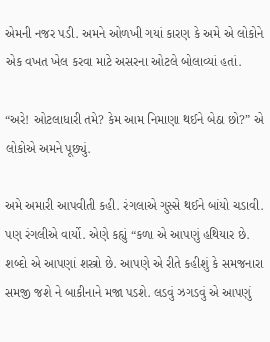એમની નજર પડી. અમને ઓળખી ગયાં કારણ કે અમે એ લોકોને એક વખત ખેલ કરવા માટે અસરના ઓટલે બોલાવ્યાં હતાં.

“અરે! ઓટલાધારી તમે? કેમ આમ નિમાણા થઈને બેઠા છો?” એ લોકોએ અમને પૂછ્યું.

અમે અમારી આપવીતી કહી. રંગલાએ ગુસ્સે થઈને બાંયો ચડાવી. પણ રંગલીએ વાર્યો. એણે કહ્યું “કળા એ આપણું હથિયાર છે. શબ્દો એ આપણાં શસ્ત્રો છે. આપણે એ રીતે કહીશું કે સમજનારા સમજી જશે ને બાકીનાને મજા પડશે. લડવું ઝગડવું એ આપણું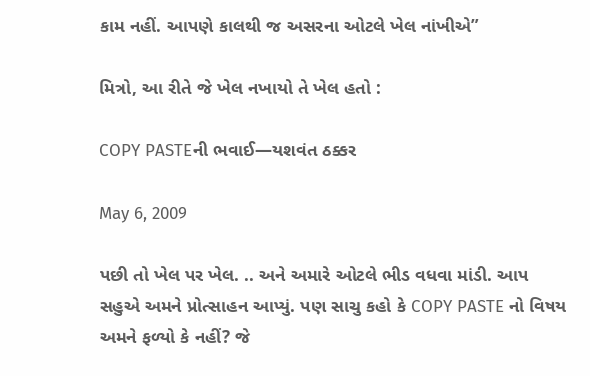કામ નહીં. આપણે કાલથી જ અસરના ઓટલે ખેલ નાંખીએ”

મિત્રો, આ રીતે જે ખેલ નખાયો તે ખેલ હતો :

COPY PASTEની ભવાઈ—યશવંત ઠક્કર

May 6, 2009

પછી તો ખેલ પર ખેલ. .. અને અમારે ઓટલે ભીડ વધવા માંડી. આપ સહુએ અમને પ્રોત્સાહન આપ્યું. પણ સાચુ કહો કે COPY PASTE નો વિષય અમને ફળ્યો કે નહીં? જે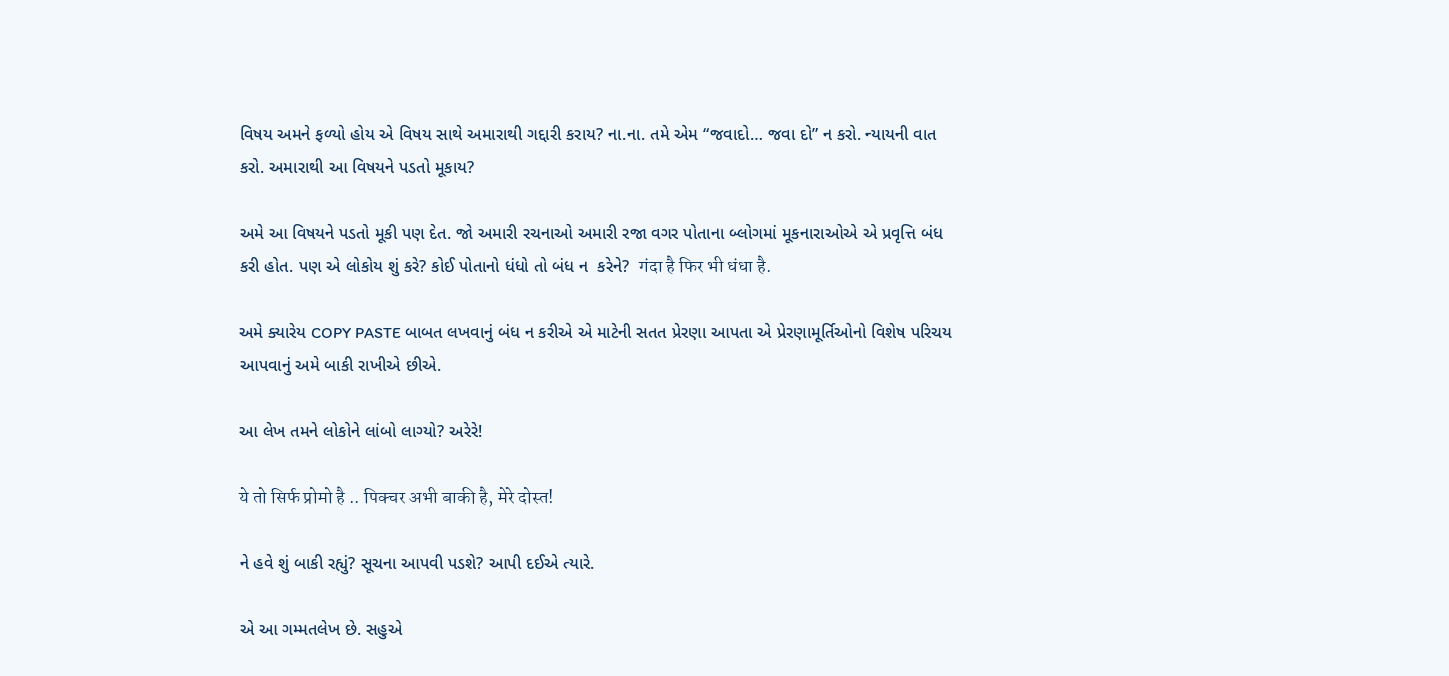વિષય અમને ફળ્યો હોય એ વિષય સાથે અમારાથી ગદ્દારી કરાય? ના.ના. તમે એમ “જવાદો… જવા દો” ન કરો. ન્યાયની વાત કરો. અમારાથી આ વિષયને પડતો મૂકાય?

અમે આ વિષયને પડતો મૂકી પણ દેત. જો અમારી રચનાઓ અમારી રજા વગર પોતાના બ્લોગમાં મૂકનારાઓએ એ પ્રવૃત્તિ બંધ કરી હોત. પણ એ લોકોય શું કરે? કોઈ પોતાનો ધંધો તો બંધ ન  કરેને?  गंदा है फिर भी धंधा है.

અમે ક્યારેય COPY PASTE બાબત લખવાનું બંધ ન કરીએ એ માટેની સતત પ્રેરણા આપતા એ પ્રેરણામૂર્તિઓનો વિશેષ પરિચય આપવાનું અમે બાકી રાખીએ છીએ.

આ લેખ તમને લોકોને લાંબો લાગ્યો? અરેરે!

ये तो सिर्फ प्रोमो है .. पिक्चर अभी बाकी है, मेरे दोस्त!

ને હવે શું બાકી રહ્યું? સૂચના આપવી પડશે? આપી દઈએ ત્યારે.

એ આ ગમ્મતલેખ છે. સહુએ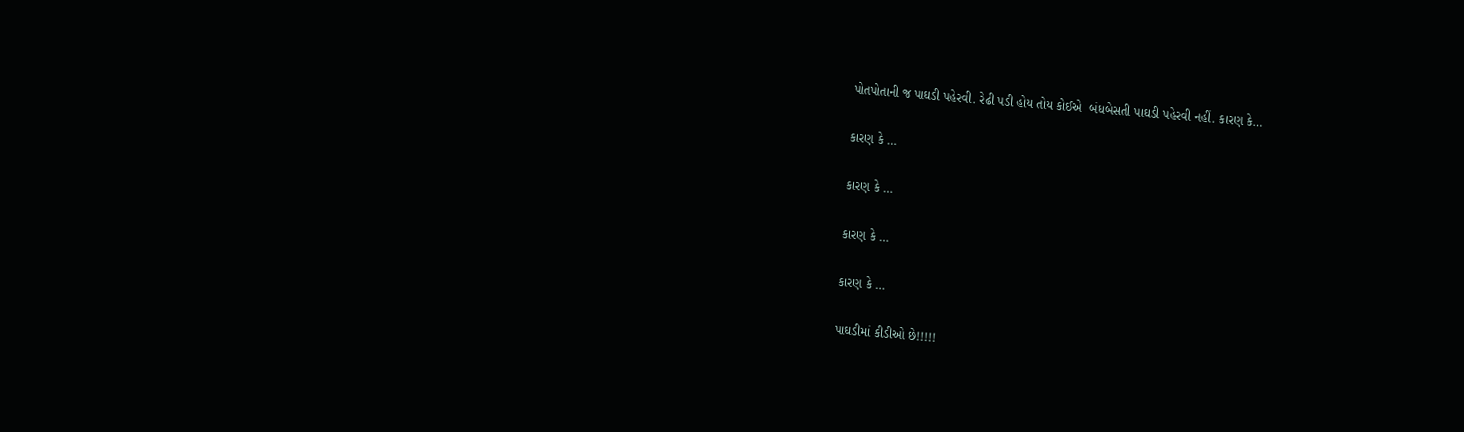પોતપોતાની જ પાઘડી પહેરવી. રેઢી પડી હોય તોય કોઈએ  બંધબેસતી પાઘડી પહેરવી નહીં. કારણ કે…

કારણ કે …

કારણ કે …

કારણ કે …

કારણ કે …

પાઘડીમાં કીડીઓ છે!!!!!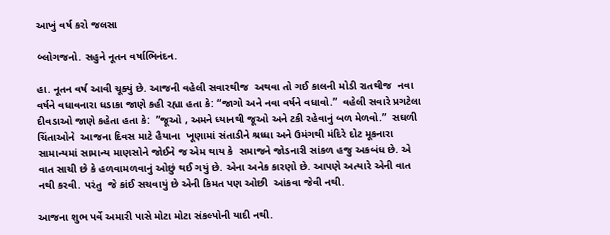આખું વર્ષ કરો જલસા

બ્લોગજનો. સહુને નૂતન વર્ષાભિનંદન.

હા. નૂતન વર્ષ આવી ચૂક્યું છે. આજની વહેલી સવારથીજ  અથવા તો ગઈ કાલની મોડી રાતથીજ  નવા વર્ષને વધાવનારા ધડાકા જાણે કહી રહ્યા હતા કે: “જાગો અને નવા વર્ષને વધાવો.”  વહેલી સવારે પ્રગટેલા દીવડાઓ જાણે કહેતા હતા કે:  ”જૂઓ , અમને ધ્યાનથી જૂઓ અને ટકી રહેવાનું બળ મેળવો.”  સઘળી ચિંતાઓને  આજના દિવસ માટે હૈયાના  ખૂણામાં સંતાડીને શ્રધ્ધા અને ઉમંગથી મંદિરે દોટ મૂકનારા સામાન્યમાં સામાન્ય માણસોને જોઈને જ એમ થાય કે  સમાજને જોડનારી સાંકળ હજુ અકબંધ છે. એ વાત સાચી છે કે હળવામળવાનું ઓછું થઈ ગયું છે. એના અનેક કારણો છે. આપણે અત્યારે એની વાત નથી કરવી. પરંતુ  જે કાંઈ સચવાયું છે એની કિમત પણ ઓછી  આંકવા જેવી નથી.

આજના શુભ પર્વે અમારી પાસે મોટા મોટા સંકલ્પોની યાદી નથી.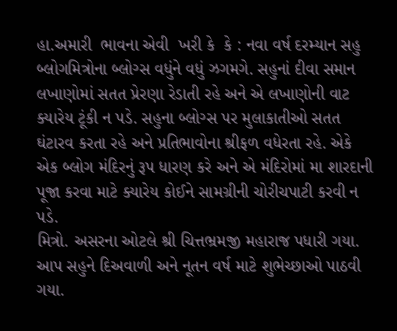હા.અમારી  ભાવના એવી  ખરી કે  કે : નવા વર્ષ દરમ્યાન સહુ બ્લોગમિત્રોના બ્લોગ્સ વધુંને વધું ઝગમગે. સહુનાં દીવા સમાન લખાણોમાં સતત પ્રેરણા રેડાતી રહે અને એ લખાણોની વાટ ક્યારેય ટૂંકી ન પડે. સહુના બ્લોગ્સ પર મુલાકાતીઓ સતત ઘંટારવ કરતા રહે અને પ્રતિભાવોના શ્રીફળ વધેરતા રહે. એકે એક બ્લોગ મંદિરનું રૂપ ધારણ કરે અને એ મંદિરોમાં મા શારદાની પૂજા કરવા માટે ક્યારેય કોઈને સામગ્રીની ચોરીચપાટી કરવી ન પડે.
મિત્રો. અસરના ઓટલે શ્રી ચિત્તભ્રમજી મહારાજ પધારી ગયા. આપ સહુને દિઅવાળી અને નૂતન વર્ષ માટે શુભેચ્છાઓ પાઠવી ગયા.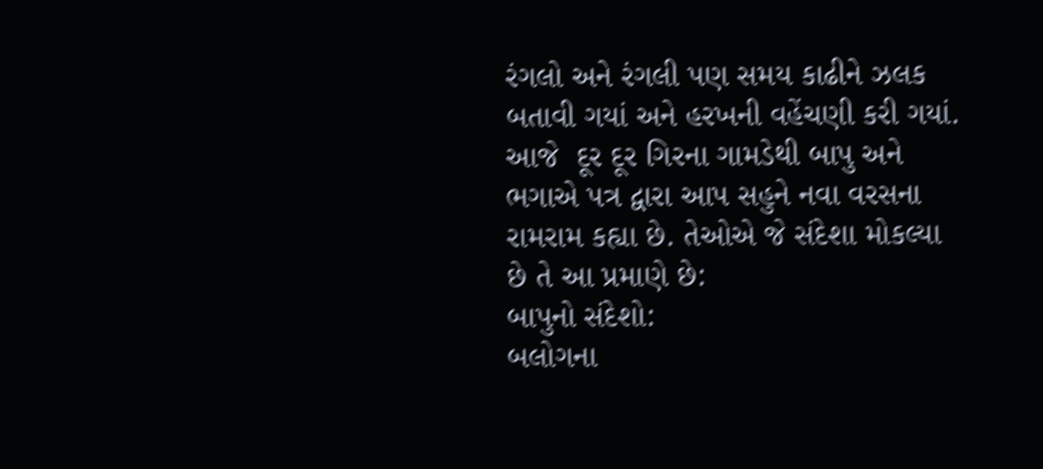રંગલો અને રંગલી પણ સમય કાઢીને ઝલક બતાવી ગયાં અને હરખની વહેંચણી કરી ગયાં.
આજે  દૂર દૂર ગિરના ગામડેથી બાપુ અને ભગાએ પત્ર દ્વારા આપ સહુને નવા વરસના રામરામ કહ્યા છે. તેઓએ જે સંદેશા મોકલ્યા છે તે આ પ્રમાણે છે:
બાપુનો સંદેશો:
બલોગના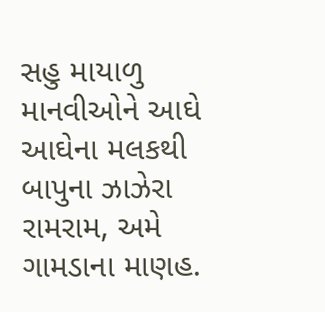સહુ માયાળુ માનવીઓને આઘે આઘેના મલકથી બાપુના ઝાઝેરા રામરામ, અમે ગામડાના માણહ.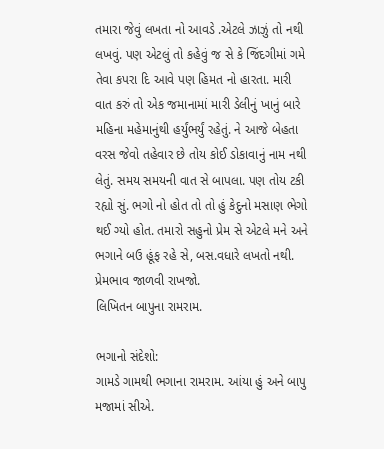તમારા જેવું લખતા નો આવડે .એટલે ઝાઝું તો નથી લખવું. પણ એટલું તો કહેવું જ સે કે જિંદગીમાં ગમે તેવા કપરા દિ આવે પણ હિમત નો હારતા. મારી વાત કરું તો એક જમાનામાં મારી ડેલીનું ખાનું બારે મહિના મહેમાનુંથી હર્યુંભર્યું રહેતું. ને આજે બેહતા વરસ જેવો તહેવાર છે તોય કોઈ ડોકાવાનું નામ નથી લેતું. સમય સમયની વાત સે બાપલા. પણ તોય ટકી રહ્યો સું. ભગો નો હોત તો તો હું કેદુનો મસાણ ભેગો થઈ ગ્યો હોત. તમારો સહુનો પ્રેમ સે એટલે મને અને ભગાને બઉ હૂંફ રહે સે, બસ.વધારે લખતો નથી. પ્રેમભાવ જાળવી રાખજો.
લિખિતન બાપુના રામરામ.

ભગાનો સંદેશો:
ગામડે ગામથી ભગાના રામરામ. આંયા હું અને બાપુ મજામાં સીએ.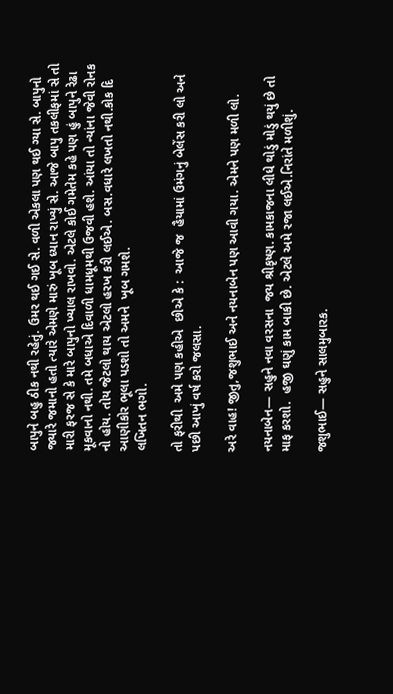બાપુને બહુ ઠીક નથી રહેતું. ઉમર થઈ ગઈ સે. વળી એકલા પણ થઈ ગ્યા સે. બાપુનો જ્યારે જમાનો હતો ત્યારે એમણે મારું ખૂબ ધ્યાન રાખ્યું સે. આજે બાપુ તકલીફમાં સે તો મારી ફરજ સે કે મારે બાપુનો ખ્યાલ રાખવો. એટલે કોઈ ગમેતેમ કહે પણ હું બાપુને રેઢા મૂકવાનો નથી. તમે બધાએ દિવાળી ધામધૂમથી ઉજવી હશે. આંયા તો ન્યાંના જેવી રોનક નો હોય. તોય જેટલો થાય એટલો હરખ કરી લઈએ. બસ.વધારે લખતો નથી.કોક દિ આણીકોર ભૂલા પડશો તો અમને  ખૂબ ગમશે.
લખિતન ભગો.

તો ફરીથી  અમે પણ કહીએ  છીએ કે :  આજે જ  હૈયામાં ઉમંગનું બેલેંસ કરી લો અને પછી આખું વર્ષ કરો જલસા.

અરે વાહ! જીતુ,જશુભાઈ અને નયનાબેન પણ આવી ગયા. એમને પણ મળી લો.

નયનાબેન— સહુને નવા વરસના  જય શ્રીકૃષ્ણ. કામકાજના લીધે થોડું મોડું થયું છે તો માફ કરશો.  હજી ઘણું કામ બાકી છે. એટલે અમે રજા લઈએ.નિરાંતે મળીશું.

જશુભાઈ— સહુને સાલમુબારક.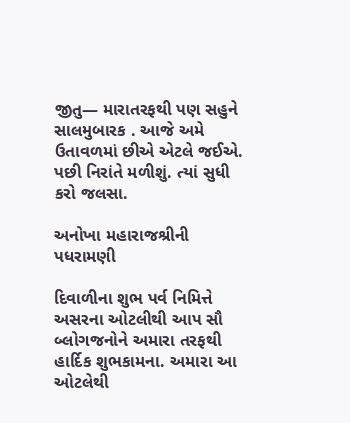જીતુ— મારાતરફથી પણ સહુને સાલમુબારક . આજે અમે ઉતાવળમાં છીએ એટલે જઈએ. પછી નિરાંતે મળીશું. ત્યાં સુધી કરો જલસા.

અનોખા મહારાજશ્રીની પધરામણી

દિવાળીના શુભ પર્વ નિમિત્તે અસરના ઓટલીથી આપ સૌ બ્લોગજનોને અમારા તરફથી હાર્દિક શુભકામના. અમારા આ ઓટલેથી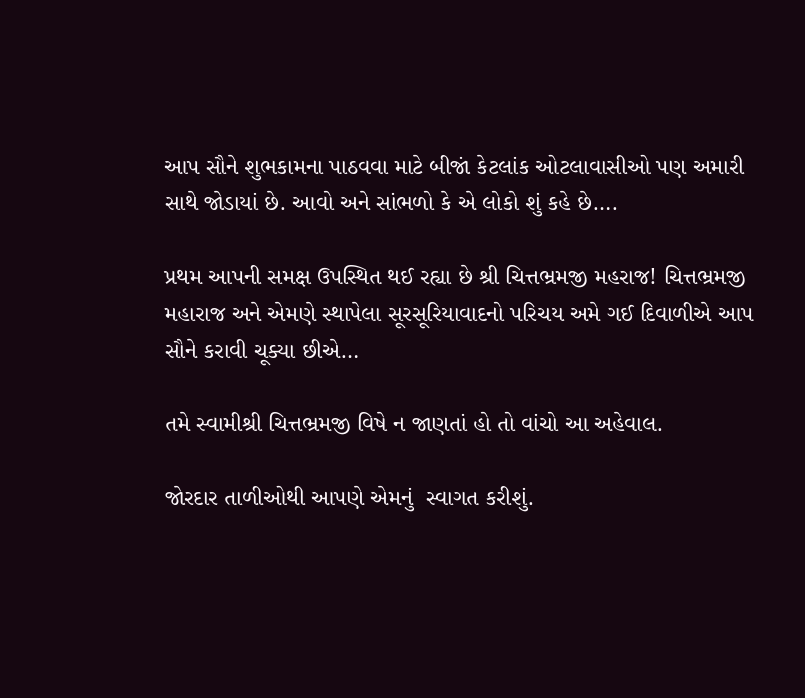આપ સૌને શુભકામના પાઠવવા માટે બીજાં કેટલાંક ઓટલાવાસીઓ પણ અમારી સાથે જોડાયાં છે. આવો અને સાંભળો કે એ લોકો શું કહે છે….

પ્રથમ આપની સમક્ષ ઉપસ્થિત થઈ રહ્યા છે શ્રી ચિત્તભ્રમજી મહરાજ! ચિત્તભ્રમજી મહારાજ અને એમણે સ્થાપેલા સૂરસૂરિયાવાદનો પરિચય અમે ગઈ દિવાળીએ આપ સૌને કરાવી ચૂક્યા છીએ…

તમે સ્વામીશ્રી ચિત્તભ્રમજી વિષે ન જાણતાં હો તો વાંચો આ અહેવાલ.

જોરદાર તાળીઓથી આપણે એમનું  સ્વાગત કરીશું.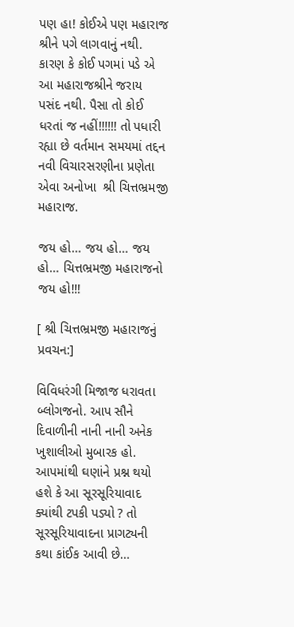પણ હા! કોઈએ પણ મહારાજ શ્રીને પગે લાગવાનું નથી. કારણ કે કોઈ પગમાં પડે એ આ મહારાજશ્રીને જરાય  પસંદ નથી. પૈસા તો કોઈ ધરતાં જ નહીં!!!!!! તો પધારી રહ્યા છે વર્તમાન સમયમાં તદ્દન નવી વિચારસરણીના પ્રણેતા એવા અનોખા  શ્રી ચિત્તભ્રમજી મહારાજ.

જય હો… જય હો… જય હો… ચિત્તભ્રમજી મહારાજનો જય હો!!!

[ શ્રી ચિત્તભ્રમજી મહારાજનું પ્રવચન:]

વિવિધરંગી મિજાજ ધરાવતા બ્લોગજનો. આપ સૌને દિવાળીની નાની નાની અનેક ખુશાલીઓ મુબારક હો. આપમાંથી ઘણાંને પ્રશ્ન થયો હશે કે આ સૂરસૂરિયાવાદ ક્યાંથી ટપકી પડ્યો ? તો સૂરસૂરિયાવાદના પ્રાગટ્યની કથા કાંઈક આવી છે…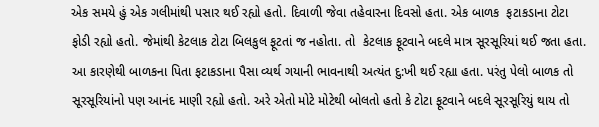એક સમયે હું એક ગલીમાંથી પસાર થઈ રહ્યો હતો. દિવાળી જેવા તહેવારના દિવસો હતા. એક બાળક  ફટાકડાના ટોટા ફોડી રહ્યો હતો. જેમાંથી કેટલાક ટોટા બિલકુલ ફૂટતાં જ નહોતા. તો  કેટલાક ફૂટવાને બદલે માત્ર સૂરસૂરિયાં થઈ જતા હતા. આ કારણેથી બાળકના પિતા ફટાકડાના પૈસા વ્યર્થ ગયાની ભાવનાથી અત્યંત દુ:ખી થઈ રહ્યા હતા. પરંતુ પેલો બાળક તો સૂરસૂરિયાંનો પણ આનંદ માણી રહ્યો હતો. અરે એતો મોટે મોટેથી બોલતો હતો કે ટોટા ફૂટવાને બદલે સૂરસૂરિયું થાય તો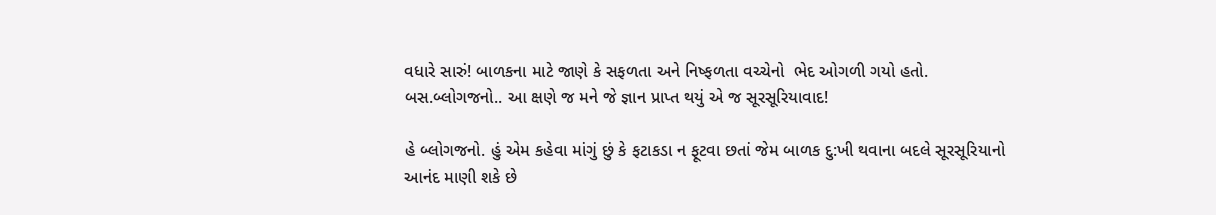વધારે સારું! બાળકના માટે જાણે કે સફળતા અને નિષ્ફળતા વચ્ચેનો  ભેદ ઓગળી ગયો હતો. બસ.બ્લોગજનો.. આ ક્ષણે જ મને જે જ્ઞાન પ્રાપ્ત થયું એ જ સૂરસૂરિયાવાદ!

હે બ્લોગજનો. હું એમ કહેવા માંગું છું કે ફટાકડા ન ફૂટવા છતાં જેમ બાળક દુ:ખી થવાના બદલે સૂરસૂરિયાનો આનંદ માણી શકે છે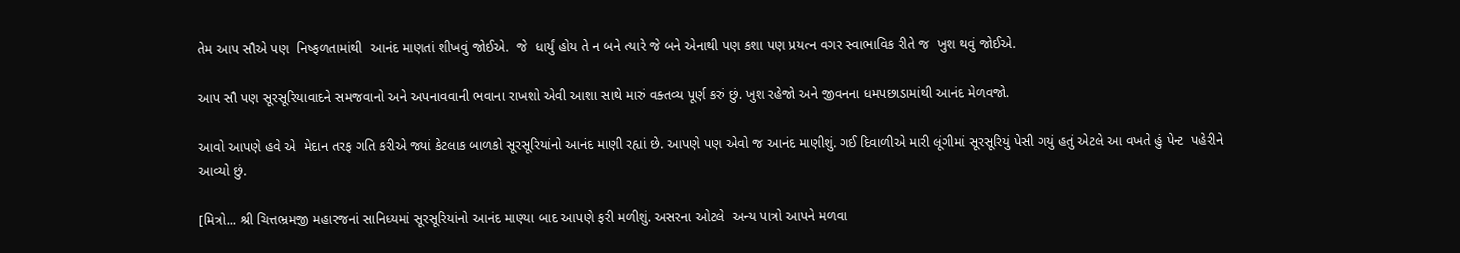તેમ આપ સૌએ પણ  નિષ્ફળતામાંથી  આનંદ માણતાં શીખવું જોઈએ.  જે  ધાર્યું હોય તે ન બને ત્યારે જે બને એનાથી પણ કશા પણ પ્રયત્ન વગર સ્વાભાવિક રીતે જ  ખુશ થવું જોઈએ.

આપ સૌ પણ સૂરસૂરિયાવાદને સમજવાનો અને અપનાવવાની ભવાના રાખશો એવી આશા સાથે મારું વક્તવ્ય પૂર્ણ કરું છું. ખુશ રહેજો અને જીવનના ધમપછાડામાંથી આનંદ મેળવજો.

આવો આપણે હવે એ  મેદાન તરફ ગતિ કરીએ જ્યાં કેટલાક બાળકો સૂરસૂરિયાંનો આનંદ માણી રહ્યાં છે. આપણે પણ એવો જ આનંદ માણીશું. ગઈ દિવાળીએ મારી લૂંગીમાં સૂરસૂરિયું પેસી ગયું હતું એટલે આ વખતે હું પેન્ટ  પહેરીને આવ્યો છું.

[મિત્રો... શ્રી ચિત્તભ્રમજી મહારજનાં સાનિધ્યમાં સૂરસૂરિયાંનો આનંદ માણ્યા બાદ આપણે ફરી મળીશું. અસરના ઓટલે  અન્ય પાત્રો આપને મળવા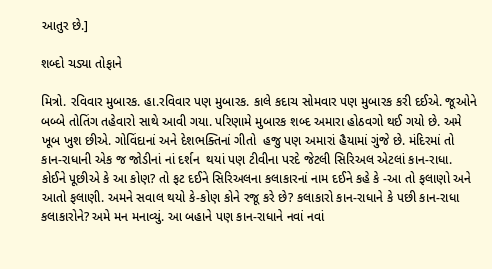આતુર છે.]

શબ્દો ચડ્યા તોફાને

મિત્રો. રવિવાર મુબારક. હા.રવિવાર પણ મુબારક. કાલે કદાચ સોમવાર પણ મુબારક કરી દઈએ. જૂઓને  બબ્બે તોતિંગ તહેવારો સાથે આવી ગયા. પરિણામે મુબારક શબ્દ અમારા હોઠવગો થઈ ગયો છે. અમે ખૂબ ખુશ છીએ. ગોવિંદાનાં અને દેશભક્તિનાં ગીતો  હજુ પણ અમારાં હૈયામાં ગુંજે છે. મંદિરમાં તો  કાન-રાધાની એક જ જોડીનાં નાં દર્શન  થયાં પણ ટીવીના પરદે જેટલી સિરિઅલ એટલાં કાન-રાધા. કોઈને પૂછીએ કે આ કોણ? તો ફટ દઈને સિરિઅલના કલાકારનાં નામ દઈને કહે કે -આ તો ફલાણો અને આતો ફલાણી. અમને સવાલ થયો કે-કોણ કોને રજૂ કરે છે? કલાકારો કાન-રાધાને કે પછી કાન-રાધા કલાકારોને? અમે મન મનાવ્યું. આ બહાને પણ કાન-રાધાને નવાં નવાં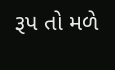રૂપ તો મળે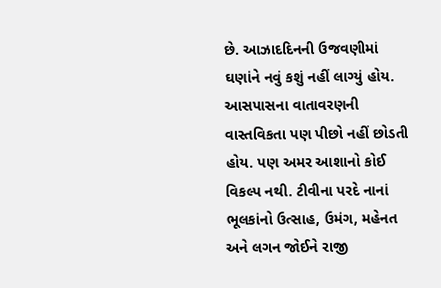છે. આઝાદદિનની ઉજવણીમાં  ઘણાંને નવું કશું નહીં લાગ્યું હોય.  આસપાસના વાતાવરણની વાસ્તવિકતા પણ પીછો નહીં છોડતી હોય. પણ અમર આશાનો કોઈ વિકલ્પ નથી. ટીવીના પરદે નાનાં ભૂલકાંનો ઉત્સાહ, ઉમંગ, મહેનત અને લગન જોઈને રાજી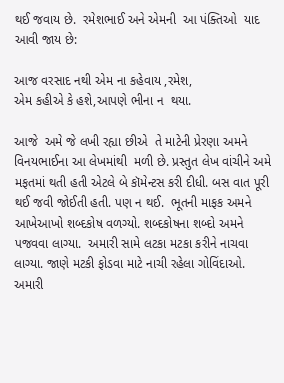થઈ જવાય છે.  રમેશભાઈ અને એમની  આ પંક્તિઓ  યાદ આવી જાય છે:

આજ વરસાદ નથી એમ ના કહેવાય ,રમેશ,
એમ કહીએ કે હશે,આપણે ભીના ન  થયા.

આજે  અમે જે લખી રહ્યા છીએ  તે માટેની પ્રેરણા અમને વિનયભાઈના આ લેખમાંથી  મળી છે. પ્રસ્તુત લેખ વાંચીને અમે મફતમાં થતી હતી એટલે બે કૉમેન્ટસ કરી દીધી. બસ વાત પૂરી થઈ જવી જોઈતી હતી. પણ ન થઈ.  ભૂતની માફક અમને આખેઆખો શબ્દકોષ વળગ્યો. શબ્દકોષના શબ્દો અમને પજવવા લાગ્યા.  અમારી સામે લટકા મટકા કરીને નાચવા લાગ્યા. જાણે મટકી ફોડવા માટે નાચી રહેલા ગોવિંદાઓ.  અમારી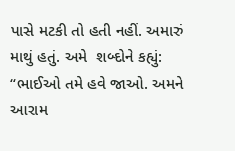પાસે મટકી તો હતી નહીં. અમારું માથું હતું. અમે  શબ્દોને કહ્યું: “ભાઈઓ તમે હવે જાઓ. અમને આરામ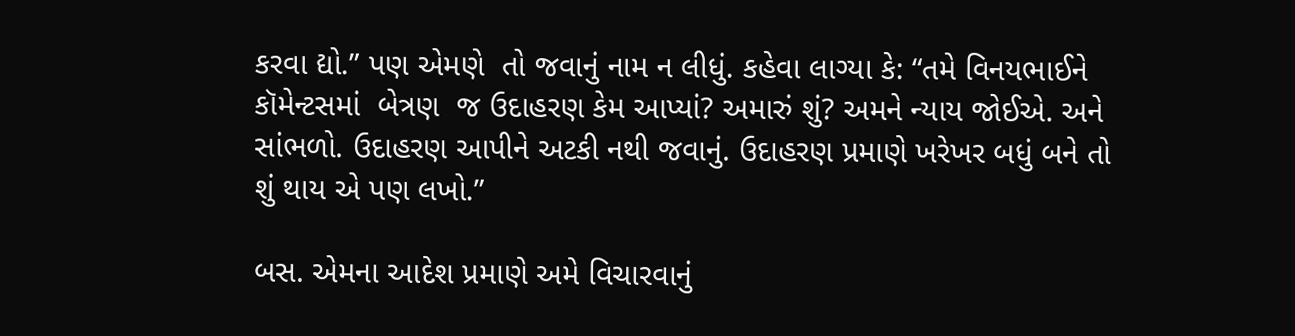કરવા દ્યો.” પણ એમણે  તો જવાનું નામ ન લીધું. કહેવા લાગ્યા કે: “તમે વિનયભાઈને કૉમેન્ટસમાં  બેત્રણ  જ ઉદાહરણ કેમ આપ્યાં? અમારું શું? અમને ન્યાય જોઈએ. અને સાંભળો. ઉદાહરણ આપીને અટકી નથી જવાનું. ઉદાહરણ પ્રમાણે ખરેખર બધું બને તો શું થાય એ પણ લખો.”

બસ. એમના આદેશ પ્રમાણે અમે વિચારવાનું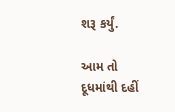શરૂ કર્યું.

આમ તો દૂધમાંથી દહીં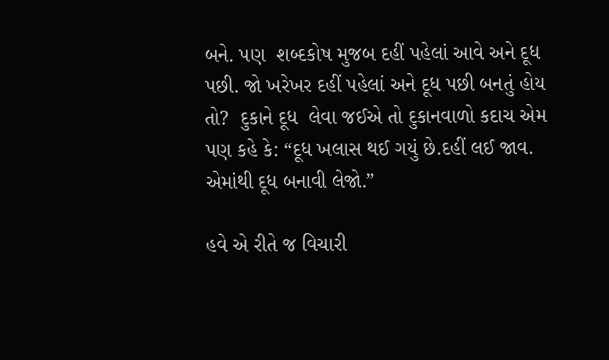બને. પણ  શબ્દકોષ મુજબ દહીં પહેલાં આવે અને દૂધ પછી. જો ખરેખર દહીં પહેલાં અને દૂધ પછી બનતું હોય તો?  દુકાને દૂધ  લેવા જઈએ તો દુકાનવાળો કદાચ એમ પણ કહે કે: “દૂધ ખલાસ થઈ ગયું છે.દહીં લઈ જાવ. એમાંથી દૂધ બનાવી લેજો.”

હવે એ રીતે જ વિચારી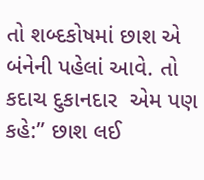તો શબ્દકોષમાં છાશ એ બંનેની પહેલાં આવે. તો કદાચ દુકાનદાર  એમ પણ કહે:” છાશ લઈ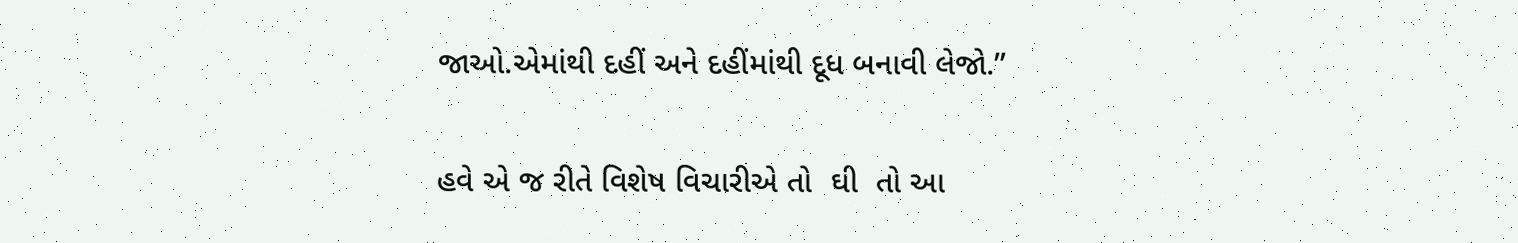જાઓ.એમાંથી દહીં અને દહીંમાંથી દૂધ બનાવી લેજો.”

હવે એ જ રીતે વિશેષ વિચારીએ તો  ઘી  તો આ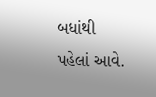બધાંથી પહેલાં આવે.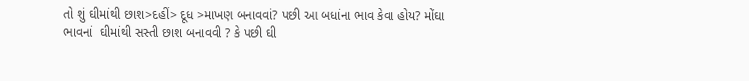તો શું ઘીમાંથી છાશ>દહીં> દૂધ >માખણ બનાવવાં? પછી આ બધાંના ભાવ કેવા હોય? મોંઘા ભાવનાં  ઘીમાંથી સસ્તી છાશ બનાવવી ? કે પછી ઘી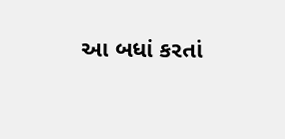આ બધાં કરતાં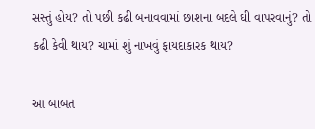સસ્તું હોય? તો પછી કઢી બનાવવામાં છાશના બદલે ઘી વાપરવાનું? તો કઢી કેવી થાય? ચામાં શું નાખવું ફાયદાકારક થાય?

આ બાબત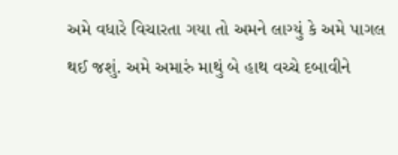અમે વધારે વિચારતા ગયા તો અમને લાગ્યું કે અમે પાગલ થઈ જશું. અમે અમારું માથું બે હાથ વચ્ચે દબાવીને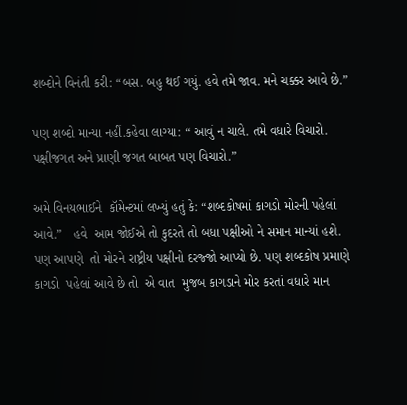શબ્દોને વિનંતી કરી: “બસ. બહુ થઈ ગયું. હવે તમે જાવ. મને ચક્કર આવે છે.”

પણ શબ્દો માન્યા નહીં.કહેવા લાગ્યા: “ આવું ન ચાલે. તમે વધારે વિચારો. પક્ષીજગત અને પ્રાણી જગત બાબત પણ વિચારો.”

અમે વિનયભાઈને  કૉમેન્ટમાં લખ્યું હતું કે: “શબ્દકોષમાં કાગડો મોરની પહેલાં આવે.”   હવે  આમ જોઈએ તો કુદરતે તો બધા પક્ષીઓ ને સમાન માન્યાં હશે. પણ આપણે  તો મોરને રાષ્ટ્રીય પક્ષીનો દરજ્જો આપ્યો છે. પણ શબ્દકોષ પ્રમાણે કાગડો  પહેલાં આવે છે તો  એ વાત  મુજબ કાગડાને મોર કરતાં વધારે માન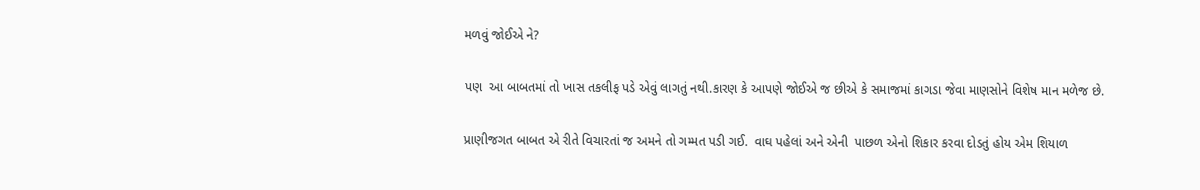મળવું જોઈએ ને?

પણ  આ બાબતમાં તો ખાસ તકલીફ પડે એવું લાગતું નથી.કારણ કે આપણે જોઈએ જ છીએ કે સમાજમાં કાગડા જેવા માણસોને વિશેષ માન મળેજ છે.

પ્રાણીજગત બાબત એ રીતે વિચારતાં જ અમને તો ગમ્મત પડી ગઈ.  વાઘ પહેલાં અને એની  પાછળ એનો શિકાર કરવા દોડતું હોય એમ શિયાળ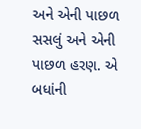અને એની પાછળ સસલું અને એની પાછળ હરણ. એ બધાંની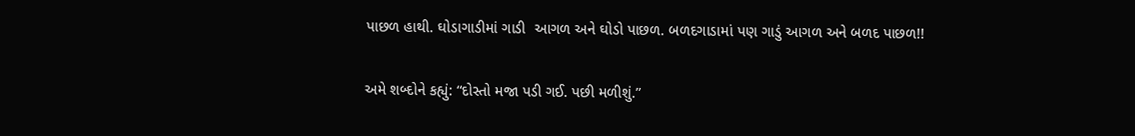પાછળ હાથી. ઘોડાગાડીમાં ગાડી  આગળ અને ઘોડો પાછળ. બળદગાડામાં પણ ગાડું આગળ અને બળદ પાછળ!!

અમે શબ્દોને કહ્યું: “દોસ્તો મજા પડી ગઈ. પછી મળીશું.”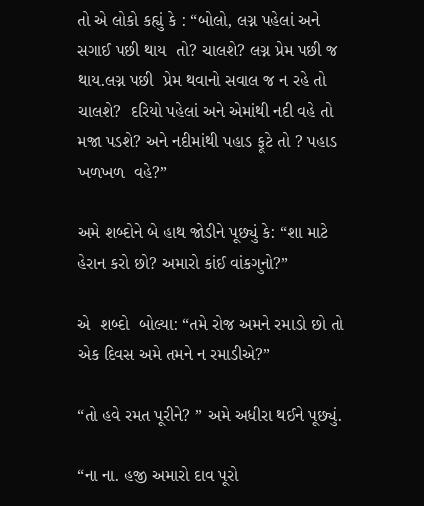તો એ લોકો કહ્યું કે : “બોલો, લગ્ન પહેલાં અને સગાઈ પછી થાય  તો? ચાલશે? લગ્ન પ્રેમ પછી જ થાય.લગ્ન પછી  પ્રેમ થવાનો સવાલ જ ન રહે તો ચાલશે?  દરિયો પહેલાં અને એમાંથી નદી વહે તો મજા પડશે? અને નદીમાંથી પહાડ ફૂટે તો ? પહાડ  ખળખળ  વહે?”

અમે શબ્દોને બે હાથ જોડીને પૂછ્યું કે: “શા માટે હેરાન કરો છો? અમારો કાંઈ વાંકગુનો?”

એ  શબ્દો  બોલ્યા: “તમે રોજ અમને રમાડો છો તો  એક દિવસ અમે તમને ન રમાડીએ?”

“તો હવે રમત પૂરીને? ” અમે અધીરા થઈને પૂછ્યું.

“ના ના. હજી અમારો દાવ પૂરો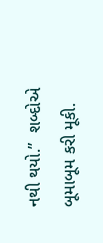નથી થયો.”  શબ્દોએ બૂમાબૂમ કરી મૂકી.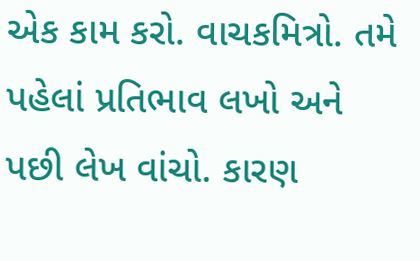એક કામ કરો. વાચકમિત્રો. તમે પહેલાં પ્રતિભાવ લખો અને પછી લેખ વાંચો. કારણ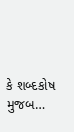કે શબ્દકોષ  મુજબ…